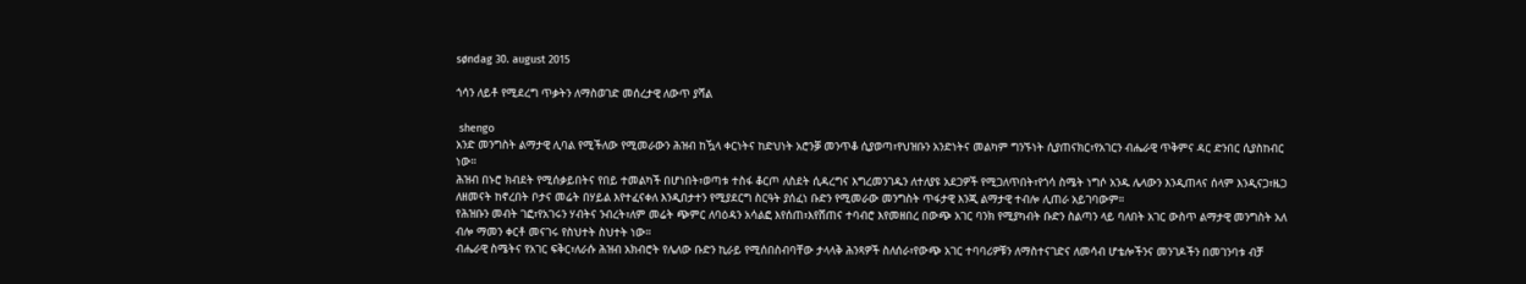søndag 30. august 2015

ጎሳን ለይቶ የሚደረግ ጥቃትን ለማስወገድ መሰረታዊ ለውጥ ያሻል

 shengo
አንድ መንግስት ልማታዊ ሊባል የሚችለው የሚመራውን ሕዝብ ከዃላ ቀርነትና ከድህነት አሮንቓ መንጥቆ ሲያወጣ፣የህዝቡን አንድነትና መልካም ግንኙነት ሲያጠናክር፣የአገርን ብሔራዊ ጥቅምና ዳር ድንበር ሲያስከብር ነው።
ሕዝብ በኑሮ ክብደት የሚሰቃይበትና የበይ ተመልካች በሆነበት፣ወጣቱ ተስፋ ቆርጦ ለስደት ሲዳረግና እግረመንገዱን ለተለያዩ አደጋዎች የሚጋለጥበት፣የጎሳ ስሜት ነግሶ አንዱ ሌላውን እንዲጠላና ሰላም እንዲናጋ፣ዜጋ ለዘመናት ከኖረበት ቦታና መሬት በሃይል እየተፈናቀለ እንዲበታተን የሚያደርግ ስርዓት ያሰፈነ ቡድን የሚመራው መንግስት ጥፋታዊ እንጂ ልማታዊ ተብሎ ሊጠራ አይገባውም።
የሕዝቡን መብት ገፎ፣የአገሩን ሃብትና ንብረት፣ለም መሬት ጭምር ለባዕዳን አሳልፎ እየሰጠ፣እየሸጠና ተባብሮ እየመዘበረ በውጭ አገር ባንክ የሚያካብት ቡድን ስልጣን ላይ ባለበት አገር ውስጥ ልማታዊ መንግስት አለ ብሎ ማመን ቀርቶ መናገሩ የስህተት ስህተት ነው።
ብሔራዊ ስሜትና የአገር ፍቅር፣ለራሱ ሕዝብ አክብሮት የሌለው ቡድን ኪራይ የሚሰበስብባቸው ታላላቅ ሕንጻዎች ስለሰራ፣የውጭ አገር ተባባሪዎቹን ለማስተናገድና ለመሳብ ሆቴሎችንና መንገዶችን በመገንባቱ ብቻ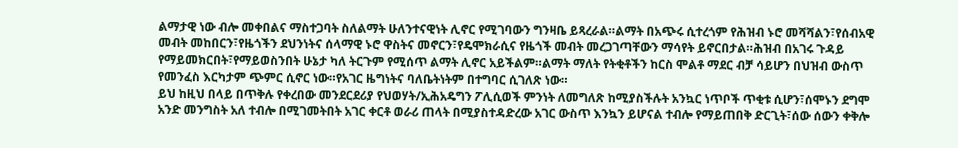ልማታዊ ነው ብሎ መቀበልና ማስተጋባት ስለልማት ሁለንተናዊነት ሊኖር የሚገባውን ግንዛቤ ይጻረራል።ልማት በአጭሩ ሲተረጎም የሕዝብ ኑሮ መሻሻልን፣የሰብአዊ መብት መከበርን፣የዜጎችን ደህንነትና ሰላማዊ ኑሮ ዋስትና መኖርን፣የዴሞክራሲና የዜጎች መብት መረጋገጣቸውን ማሳየት ይኖርበታል።ሕዝብ በአገሩ ጉዳይ የማይመክርበት፣የማይወስንበት ሁኔታ ካለ ትርጉም የሚሰጥ ልማት ሊኖር አይችልም።ልማት ማለት የትቂቶችን ከርስ ሞልቶ ማደር ብቻ ሳይሆን በህዝብ ውስጥ የመንፈስ እርካታም ጭምር ሲኖር ነው።የአገር ዜግነትና ባለቤትነትም በተግባር ሲገለጽ ነው።
ይህ ከዚህ በላይ በጥቅሉ የቀረበው መንደርደሪያ የህወሃት/ኢሕአዴግን ፖሊሲወች ምንነት ለመግለጽ ከሚያስችሉት አንኳር ነጥቦች ጥቂቱ ሲሆን፣ሰሞኑን ደግሞ አንድ መንግስት አለ ተብሎ በሚገመትበት አገር ቀርቶ ወራሪ ጠላት በሚያስተዳድረው አገር ውስጥ እንኳን ይሆናል ተብሎ የማይጠበቅ ድርጊት፣ሰው ሰውን ቀቅሎ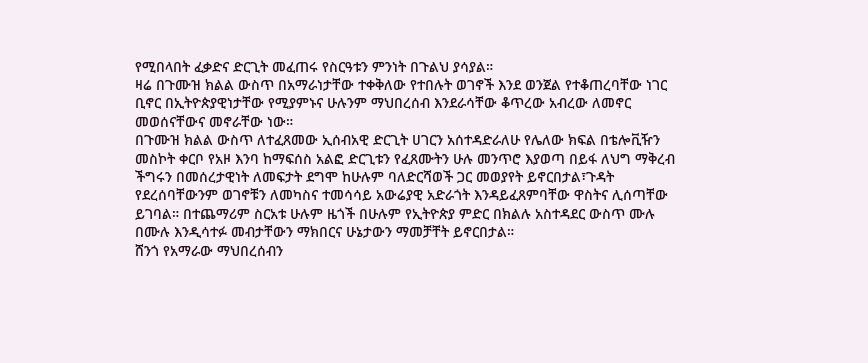የሚበላበት ፈቃድና ድርጊት መፈጠሩ የስርዓቱን ምንነት በጉልህ ያሳያል።
ዛሬ በጉሙዝ ክልል ውስጥ በአማራነታቸው ተቀቅለው የተበሉት ወገኖች እንደ ወንጀል የተቆጠረባቸው ነገር ቢኖር በኢትዮጵያዊነታቸው የሚያምኑና ሁሉንም ማህበረሰብ እንደራሳቸው ቆጥረው አብረው ለመኖር መወሰናቸውና መኖራቸው ነው።
በጉሙዝ ክልል ውስጥ ለተፈጸመው ኢሰብአዊ ድርጊት ሀገርን አሰተዳድራለሁ የሌለው ክፍል በቴሎቪዥን መስኮት ቀርቦ የአዞ እንባ ከማፍሰስ አልፎ ድርጊቱን የፈጸሙትን ሁሉ መንጥሮ እያወጣ በይፋ ለህግ ማቅረብ  ችግሩን በመሰረታዊነት ለመፍታት ደግሞ ከሁሉም ባለድርሻወች ጋር መወያየት ይኖርበታል፣ጉዳት የደረሰባቸውንም ወገኖቹን ለመካስና ተመሳሳይ አውሬያዊ አድራጎት እንዳይፈጸምባቸው ዋስትና ሊሰጣቸው ይገባል። በተጨማሪም ስርአቱ ሁሉም ዜጎች በሁሉም የኢትዮጵያ ምድር በክልሉ አስተዳደር ውስጥ ሙሉ በሙሉ እንዲሳተፉ መብታቸውን ማክበርና ሁኔታውን ማመቻቸት ይኖርበታል።
ሸንጎ የአማራው ማህበረሰብን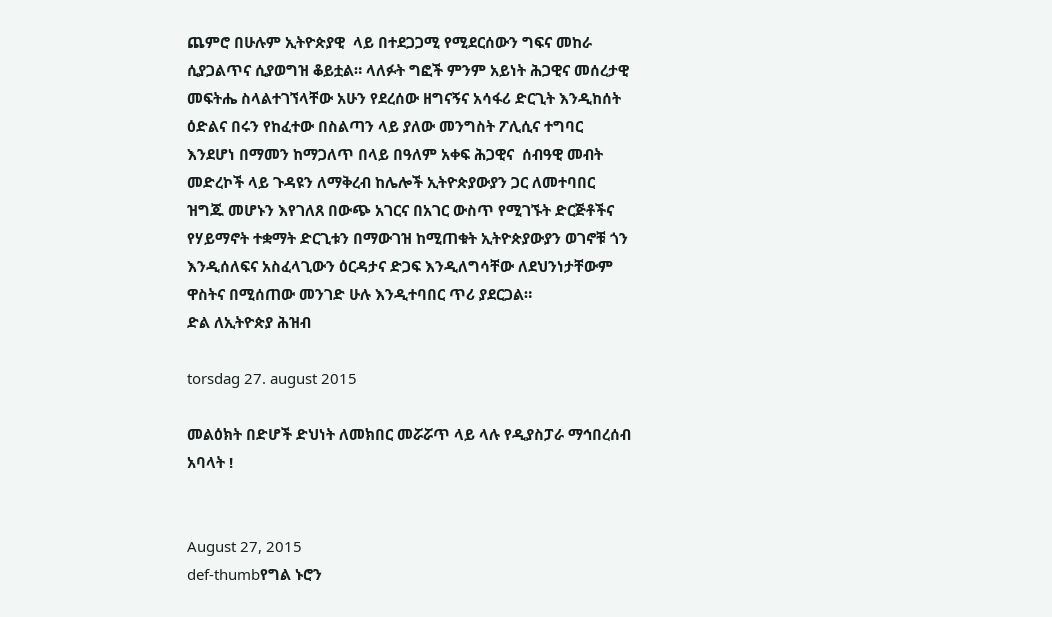ጨምሮ በሁሉም ኢትዮጵያዊ  ላይ በተደጋጋሚ የሚደርሰውን ግፍና መከራ ሲያጋልጥና ሲያወግዝ ቆይቷል። ላለፉት ግፎች ምንም አይነት ሕጋዊና መሰረታዊ መፍትሔ ስላልተገኘላቸው አሁን የደረሰው ዘግናኝና አሳፋሪ ድርጊት እንዲከሰት ዕድልና በሩን የከፈተው በስልጣን ላይ ያለው መንግስት ፖሊሲና ተግባር እንደሆነ በማመን ከማጋለጥ በላይ በዓለም አቀፍ ሕጋዊና  ሰብዓዊ መብት መድረኮች ላይ ጉዳዩን ለማቅረብ ከሌሎች ኢትዮጵያውያን ጋር ለመተባበር ዝግጁ መሆኑን እየገለጸ በውጭ አገርና በአገር ውስጥ የሚገኙት ድርጅቶችና የሃይማኖት ተቋማት ድርጊቱን በማውገዝ ከሚጠቁት ኢትዮጵያውያን ወገኖቹ ጎን እንዲሰለፍና አስፈላጊውን ዕርዳታና ድጋፍ እንዲለግሳቸው ለደህንነታቸውም ዋስትና በሚሰጠው መንገድ ሁሉ እንዲተባበር ጥሪ ያደርጋል።
ድል ለኢትዮጵያ ሕዝብ

torsdag 27. august 2015

መልዕክት በድሆች ድህነት ለመክበር መሯሯጥ ላይ ላሉ የዲያስፓራ ማኅበረሰብ አባላት !


August 27, 2015
def-thumbየግል ኑሮን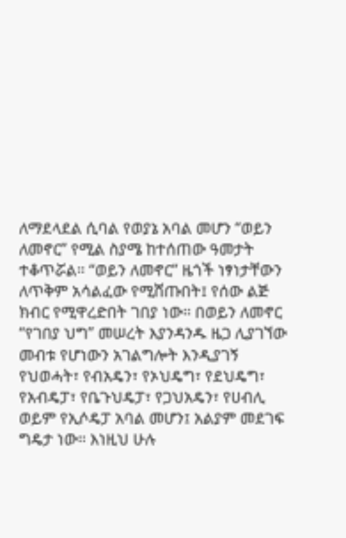ለማደላደል ሲባል የወያኔ አባል መሆን “ወይን ለመኖር” የሚል ስያሜ ከተሰጠው ዓመታት ተቆጥሯል። “ወይን ለመኖር” ዜጎች ነፃነታቸውን ለጥቅም አሳልፈው የሚሸጡበት፤ የሰው ልጅ ክብር የሚዋረድበት ገበያ ነው። በወይን ለመኖር “የገበያ ህግ” መሠረት እያንዳንዱ ዜጋ ሊያገኘው መብቱ የሆነውን አገልግሎት እንዲያገኝ የህወሓት፣ የብአዴን፣ የኦህዴግ፣ የደህዴግ፣ የአብዴፓ፣ የቤጉህዴፓ፣ የጋህአዴን፣ የሀብሊ ወይም የኢሶዴፓ አባል መሆን፤ አልያም መደገፍ ግዴታ ነው። እነዚህ ሁሉ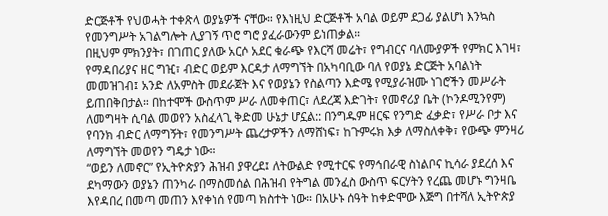ድርጅቶች የህወሓት ተቀጽላ ወያኔዎች ናቸው። የእነዚህ ድርጅቶች አባል ወይም ደጋፊ ያልሆነ እንኳስ የመንግሥት አገልግሎት ሊያገኝ ጥሮ ግሮ ያፈራውንም ይነጠቃል።
በዚህም ምክንያት፣ በገጠር ያለው አርሶ አደር ቁራጭ የእርሻ መሬት፣ የግብርና ባለሙያዎች የምክር እገዛ፣ የማዳበሪያና ዘር ግዢ፣ ብድር ወይም እርዳታ ለማግኘት በአካባቢው ባለ የወያኔ ድርጅት አባልነት መመዝገብ፤ አንድ ለአምስት መደራጀት እና የወያኔን የስልጣን እድሜ የሚያራዝሙ ነገሮችን መሥራት ይጠበቅበታል። በከተሞች ውስጥም ሥራ ለመቀጠር፣ ለደረጃ እድገት፣ የመኖሪያ ቤት (ኮንዶሚንየም) ለመግዛት ሲባል መወየን አስፈላጊ ቅድመ ሁኔታ ሆኗል:: በንግዱም ዘርፍ የንግድ ፈቃድ፣ የሥራ ቦታ እና የባንክ ብድር ለማግኝት፣ የመንግሥት ጨረታዎችን ለማሸነፍ፣ ከጉምሩክ እቃ ለማስለቀቅ፣ የውጭ ምንዛሪ ለማግኘት መወየን ግዴታ ነው።
“ወይን ለመኖር” የኢትዮጵያን ሕዝብ ያዋረደ፤ ለትውልድ የሚተርፍ የማኅበራዊ ስነልቦና ኪሳራ ያደረሰ እና ደካማውን ወያኔን ጠንካራ በማስመሰል በሕዝብ የትግል መንፈስ ውስጥ ፍርሃትን የረጨ መሆኑ ግንዛቤ እየዳበረ በመጣ መጠን እየቀነሰ የመጣ ክስተት ነው። በአሁኑ ሰዓት ከቀድሞው እጅግ በተሻለ ኢትዮጵያ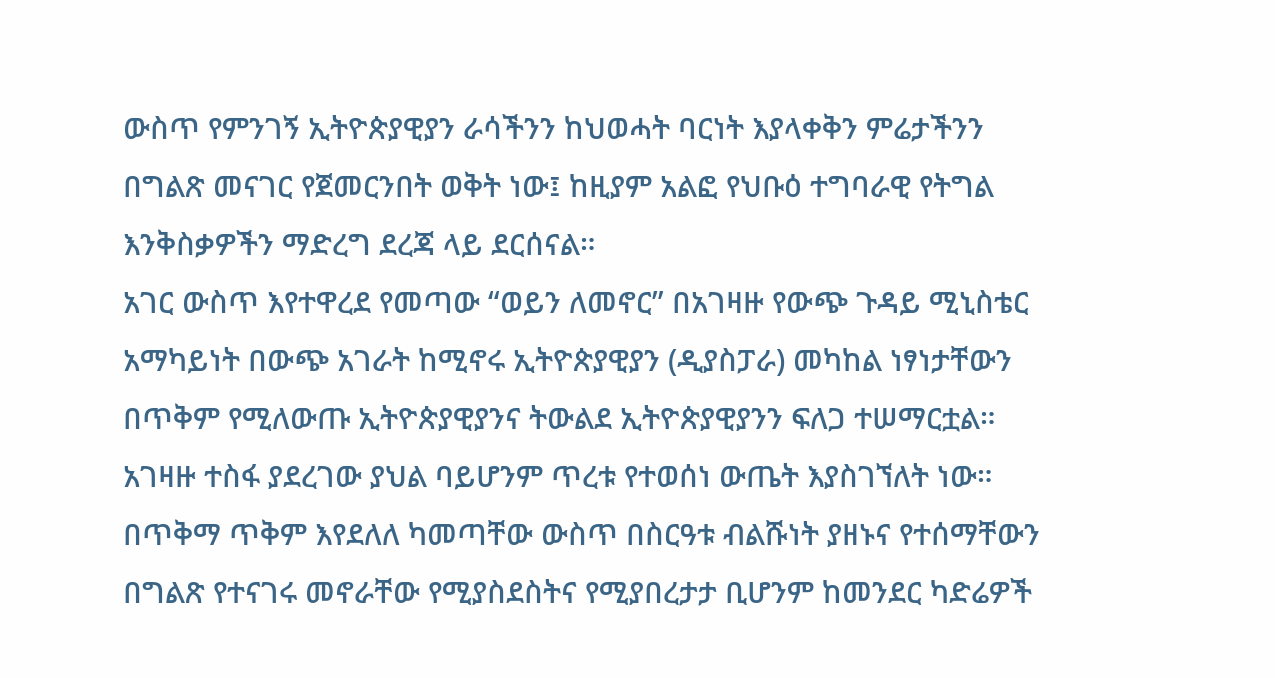ውስጥ የምንገኝ ኢትዮጵያዊያን ራሳችንን ከህወሓት ባርነት እያላቀቅን ምሬታችንን በግልጽ መናገር የጀመርንበት ወቅት ነው፤ ከዚያም አልፎ የህቡዕ ተግባራዊ የትግል እንቅስቃዎችን ማድረግ ደረጃ ላይ ደርሰናል።
አገር ውስጥ እየተዋረደ የመጣው “ወይን ለመኖር” በአገዛዙ የውጭ ጉዳይ ሚኒስቴር አማካይነት በውጭ አገራት ከሚኖሩ ኢትዮጵያዊያን (ዲያስፓራ) መካከል ነፃነታቸውን በጥቅም የሚለውጡ ኢትዮጵያዊያንና ትውልደ ኢትዮጵያዊያንን ፍለጋ ተሠማርቷል። አገዛዙ ተስፋ ያደረገው ያህል ባይሆንም ጥረቱ የተወሰነ ውጤት እያስገኘለት ነው። በጥቅማ ጥቅም እየደለለ ካመጣቸው ውስጥ በስርዓቱ ብልሹነት ያዘኑና የተሰማቸውን በግልጽ የተናገሩ መኖራቸው የሚያስደስትና የሚያበረታታ ቢሆንም ከመንደር ካድሬዎች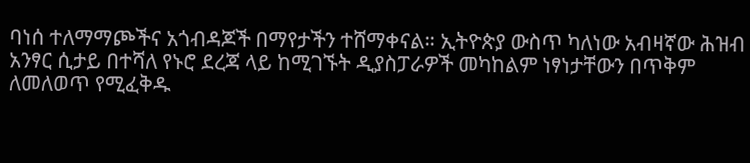ባነሰ ተለማማጮችና አጎብዳጆች በማየታችን ተሸማቀናል። ኢትዮጵያ ውስጥ ካለነው አብዛኛው ሕዝብ አንፃር ሲታይ በተሻለ የኑሮ ደረጃ ላይ ከሚገኙት ዲያስፓራዎች መካከልም ነፃነታቸውን በጥቅም ለመለወጥ የሚፈቅዱ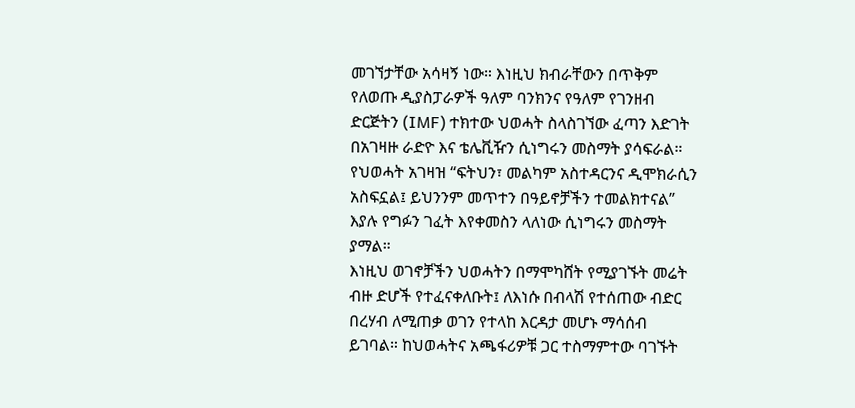መገኘታቸው አሳዛኝ ነው። እነዚህ ክብራቸውን በጥቅም የለወጡ ዲያስፓራዎች ዓለም ባንክንና የዓለም የገንዘብ ድርጅትን (IMF) ተክተው ህወሓት ስላስገኘው ፈጣን እድገት በአገዛዙ ራድዮ እና ቴሌቪዥን ሲነግሩን መስማት ያሳፍራል። የህወሓት አገዛዝ “ፍትህን፣ መልካም አስተዳርንና ዲሞክራሲን አስፍኗል፤ ይህንንም መጥተን በዓይኖቻችን ተመልክተናል” እያሉ የግፉን ገፈት እየቀመስን ላለነው ሲነግሩን መስማት ያማል።
እነዚህ ወገኖቻችን ህወሓትን በማሞካሸት የሚያገኙት መሬት ብዙ ድሆች የተፈናቀለቡት፤ ለእነሱ በብላሽ የተሰጠው ብድር በረሃብ ለሚጠቃ ወገን የተላከ እርዳታ መሆኑ ማሳሰብ ይገባል። ከህወሓትና አጫፋሪዎቹ ጋር ተስማምተው ባገኙት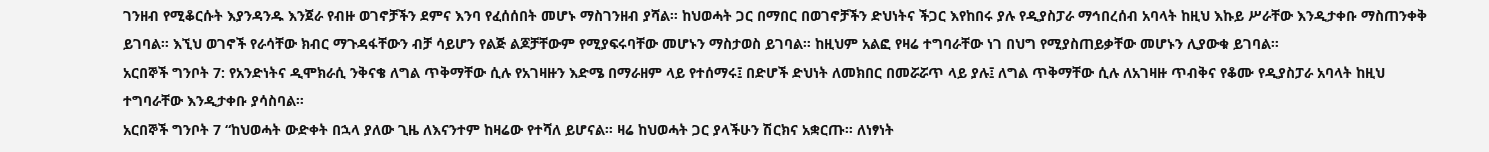ገንዘብ የሚቆርሱት እያንዳንዱ እንጀራ የብዙ ወገኖቻችን ደምና እንባ የፈሰሰበት መሆኑ ማስገንዘብ ያሻል። ከህወሓት ጋር በማበር በወገኖቻችን ድህነትና ችጋር እየከበሩ ያሉ የዲያስፓራ ማኅበረሰብ አባላት ከዚህ እኩይ ሥራቸው እንዲታቀቡ ማስጠንቀቅ ይገባል። እኚህ ወገኖች የራሳቸው ክብር ማጉዳፋቸውን ብቻ ሳይሆን የልጅ ልጆቻቸውም የሚያፍሩባቸው መሆኑን ማስታወስ ይገባል። ከዚህም አልፎ የዛሬ ተግባራቸው ነገ በህግ የሚያስጠይቃቸው መሆኑን ሊያውቁ ይገባል።
አርበኞች ግንቦት 7: የአንድነትና ዲሞክራሲ ንቅናቄ ለግል ጥቅማቸው ሲሉ የአገዛዙን እድሜ በማራዘም ላይ የተሰማሩ፤ በድሆች ድህነት ለመክበር በመሯሯጥ ላይ ያሉ፤ ለግል ጥቅማቸው ሲሉ ለአገዛዙ ጥብቅና የቆሙ የዲያስፓራ አባላት ከዚህ ተግባራቸው እንዲታቀቡ ያሳስባል።
አርበኞች ግንቦት 7 “ከህወሓት ውድቀት በኋላ ያለው ጊዜ ለእናንተም ከዛሬው የተሻለ ይሆናል። ዛሬ ከህወሓት ጋር ያላችሁን ሽርክና አቋርጡ። ለነፃነት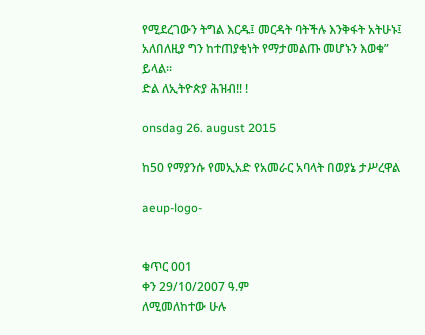የሚደረገውን ትግል እርዱ፤ መርዳት ባትችሉ እንቅፋት አትሁኑ፤ አለበለዚያ ግን ከተጠያቂነት የማታመልጡ መሆኑን እወቁ” ይላል።
ድል ለኢትዮጵያ ሕዝብ!! !

onsdag 26. august 2015

ከ50 የማያንሱ የመኢአድ የአመራር አባላት በወያኔ ታሥረዋል

aeup-logo-


ቁጥር 001
ቀን 29/10/2007 ዓ.ም
ለሚመለከተው ሁሉ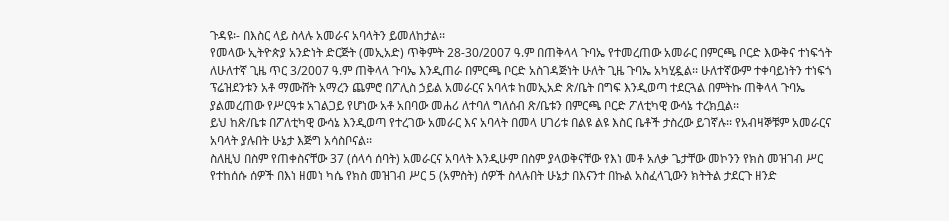ጉዳዩ፡- በእስር ላይ ስላሉ አመራና አባላትን ይመለከታል፡፡
የመላው ኢትዮጵያ አንድነት ድርጅት (መኢአድ) ጥቅምት 28-30/2007 ዓ.ም በጠቅላላ ጉባኤ የተመረጠው አመራር በምርጫ ቦርድ እውቅና ተነፍጎት ለሁለተኛ ጊዜ ጥር 3/2007 ዓ.ም ጠቅላላ ጉባኤ እንዲጠራ በምርጫ ቦርድ አስገዳጅነት ሁለት ጊዜ ጉባኤ አካሂዷል፡፡ ሁለተኛውም ተቀባይነትን ተነፍጎ ፕሬዝደንቱን አቶ ማሙሸት አማረን ጨምሮ በፖሊስ ኃይል አመራርና አባላቱ ከመኢአድ ጽ/ቤት በግፍ እንዲወጣ ተደርጓል በምትኩ ጠቅላላ ጉባኤ ያልመረጠው የሥርዓቱ አገልጋይ የሆነው አቶ አበባው መሐሪ ለተባለ ግለሰብ ጽ/ቤቱን በምርጫ ቦርድ ፖለቲካዊ ውሳኔ ተረክቧል፡፡
ይህ ከጽ/ቤቱ በፖለቲካዊ ውሳኔ እንዲወጣ የተረገው አመራር እና አባላት በመላ ሀገሪቱ በልዩ ልዩ እስር ቤቶች ታስረው ይገኛሉ፡፡ የአብዛኞቹም አመራርና አባላት ያሉበት ሁኔታ እጅግ አሳስቦናል፡፡
ስለዚህ በስም የጠቀስናቸው 37 (ሰላሳ ሰባት) አመራርና አባላት እንዲሁም በስም ያላወቅናቸው የእነ መቶ አለቃ ጌታቸው መኮንን የክስ መዝገብ ሥር የተከሰሱ ሰዎች በእነ ዘመነ ካሴ የክስ መዝገብ ሥር 5 (አምስት) ሰዎች ስላሉበት ሁኔታ በእናንተ በኩል አስፈላጊውን ክትትል ታደርጉ ዘንድ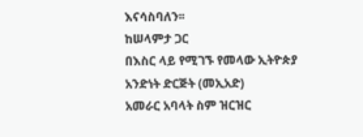እናሳስባለን፡፡
ከሠላምታ ጋር
በእስር ላይ የሚገኙ የመላው ኢትዮጵያ አንድነት ድርጅት (መኢአድ)
አመራር አባላት ስም ዝርዝር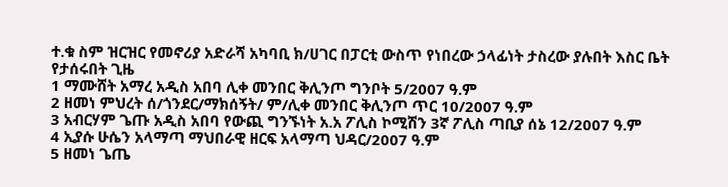ተ.ቁ ስም ዝርዝር የመኖሪያ አድራሻ አካባቢ ክ/ሀገር በፓርቲ ውስጥ የነበረው ኃላፊነት ታስረው ያሉበት እስር ቤት የታሰሩበት ጊዜ
1 ማሙሸት አማረ አዲስ አበባ ሊቀ መንበር ቅሊንጦ ግንቦት 5/2007 ዓ.ም
2 ዘመነ ምህረት ሰ/ጎንደር/ማክሰኝት/ ም/ሊቀ መንበር ቅሊንጦ ጥር 10/2007 ዓ.ም
3 አብርሃም ጌጡ አዲስ አበባ የውጪ ግንኙነት አ.አ ፖሊስ ኮሚሽን 3ኛ ፖሊስ ጣቢያ ሰኔ 12/2007 ዓ.ም
4 ኢያሱ ሁሴን አላማጣ ማህበራዊ ዘርፍ አላማጣ ህዳር/2007 ዓ.ም
5 ዘመነ ጌጤ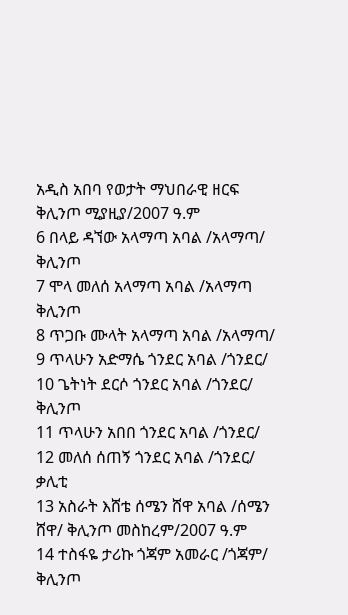አዲስ አበባ የወታት ማህበራዊ ዘርፍ ቅሊንጦ ሚያዚያ/2007 ዓ.ም
6 በላይ ዳኘው አላማጣ አባል /አላማጣ/ ቅሊንጦ
7 ሞላ መለሰ አላማጣ አባል /አላማጣ ቅሊንጦ
8 ጥጋቡ ሙላት አላማጣ አባል /አላማጣ/
9 ጥላሁን አድማሴ ጎንደር አባል /ጎንደር/
10 ጌትነት ደርሶ ጎንደር አባል /ጎንደር/ ቅሊንጦ
11 ጥላሁን አበበ ጎንደር አባል /ጎንደር/
12 መለሰ ሰጠኝ ጎንደር አባል /ጎንደር/ ቃሊቲ
13 አስራት እሸቴ ሰሜን ሸዋ አባል /ሰሜን ሸዋ/ ቅሊንጦ መስከረም/2007 ዓ.ም
14 ተስፋዬ ታሪኩ ጎጃም አመራር /ጎጃም/ ቅሊንጦ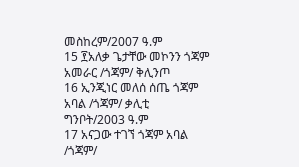መስከረም/2007 ዓ.ም
15 ፻አለቃ ጌታቸው መኮንን ጎጃም አመራር /ጎጃም/ ቅሊንጦ
16 ኢንጂነር መለሰ ሰጤ ጎጃም አባል /ጎጃም/ ቃሊቲ ግንቦት/2003 ዓ.ም
17 አናጋው ተገኘ ጎጃም አባል /ጎጃም/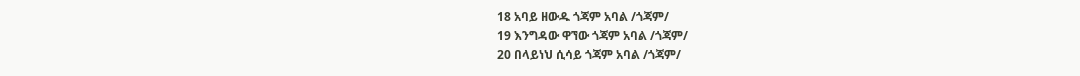18 አባይ ዘውዱ ጎጃም አባል /ጎጃም/
19 እንግዳው ዋኘው ጎጃም አባል /ጎጃም/
20 በላይነህ ሲሳይ ጎጃም አባል /ጎጃም/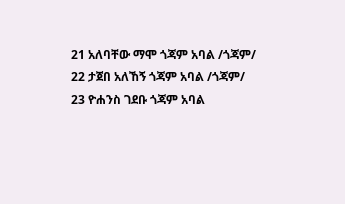21 አለባቸው ማሞ ጎጃም አባል /ጎጃም/
22 ታጀበ አለኸኝ ጎጃም አባል /ጎጃም/
23 ዮሐንስ ገደቡ ጎጃም አባል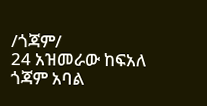/ጎጃም/
24 አዝመራው ከፍአለ ጎጃም አባል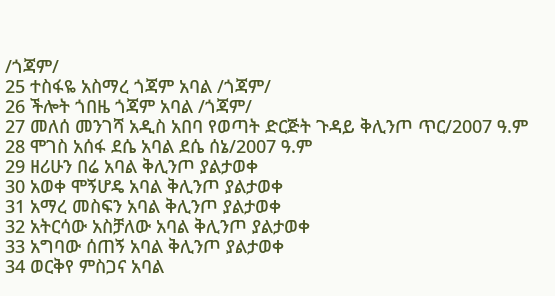/ጎጃም/
25 ተስፋዬ አስማረ ጎጃም አባል /ጎጃም/
26 ችሎት ጎበዜ ጎጃም አባል /ጎጃም/
27 መለሰ መንገሻ አዲስ አበባ የወጣት ድርጅት ጉዳይ ቅሊንጦ ጥር/2007 ዓ.ም
28 ሞገስ አሰፋ ደሴ አባል ደሴ ሰኔ/2007 ዓ.ም
29 ዘሪሁን በሬ አባል ቅሊንጦ ያልታወቀ
30 አወቀ ሞኝሆዴ አባል ቅሊንጦ ያልታወቀ
31 አማረ መስፍን አባል ቅሊንጦ ያልታወቀ
32 አትርሳው አስቻለው አባል ቅሊንጦ ያልታወቀ
33 አግባው ሰጠኝ አባል ቅሊንጦ ያልታወቀ
34 ወርቅየ ምስጋና አባል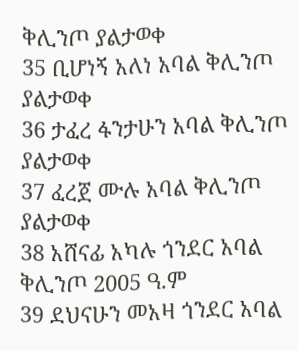ቅሊንጦ ያልታወቀ
35 ቢሆነኝ አለነ አባል ቅሊንጦ ያልታወቀ
36 ታፈረ ፋንታሁን አባል ቅሊንጦ ያልታወቀ
37 ፈረጀ ሙሉ አባል ቅሊንጦ ያልታወቀ
38 አሸናፊ አካሉ ጎንደር አባል ቅሊንጦ 2005 ዓ.ም
39 ደህናሁን መአዛ ጎንደር አባል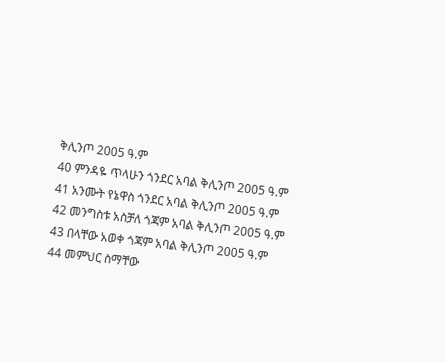ቅሊንጦ 2005 ዓ.ም
40 ምንዳዬ ጥላሁን ጎንደር አባል ቅሊንጦ 2005 ዓ.ም
41 አንሙት የኔዋስ ጎንደር አባል ቅሊንጦ 2005 ዓ.ም
42 መንግስቱ አስቻለ ጎጃም አባል ቅሊንጦ 2005 ዓ.ም
43 በላቸው አወቀ ጎጃም አባል ቅሊንጦ 2005 ዓ.ም
44 መምህር ስማቸው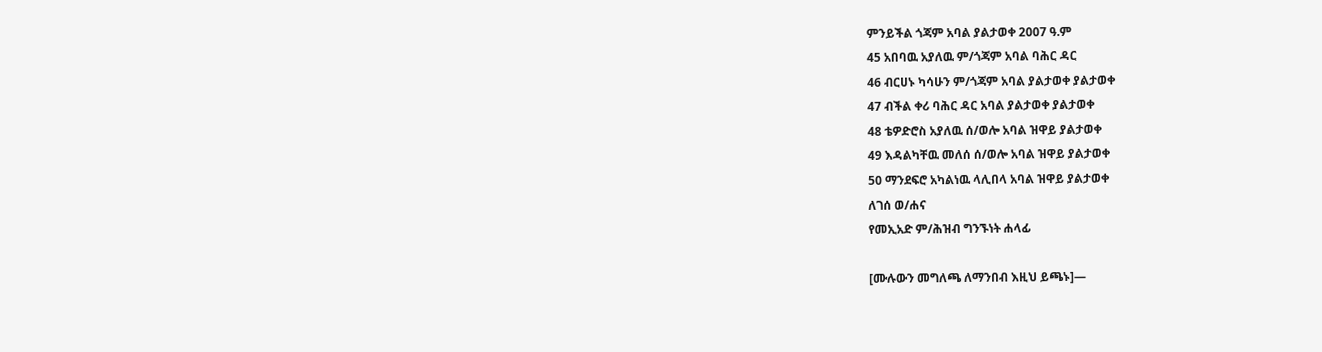ምንይችል ጎጃም አባል ያልታወቀ 2007 ዓ.ም
45 አበባዉ አያለዉ ም/ጎጃም አባል ባሕር ዳር
46 ብርሀኑ ካሳሁን ም/ጎጃም አባል ያልታወቀ ያልታወቀ
47 ብችል ቀሪ ባሕር ዳር አባል ያልታወቀ ያልታወቀ
48 ቴዎድሮስ አያለዉ ሰ/ወሎ አባል ዝዋይ ያልታወቀ
49 እዳልካቸዉ መለሰ ሰ/ወሎ አባል ዝዋይ ያልታወቀ
50 ማንደፍሮ አካልነዉ ላሊበላ አባል ዝዋይ ያልታወቀ
ለገሰ ወ/ሐና
የመኢአድ ም/ሕዝብ ግንኙነት ሐላፊ

[ሙሉውን መግለጫ ለማንበብ እዚህ ይጫኑ]—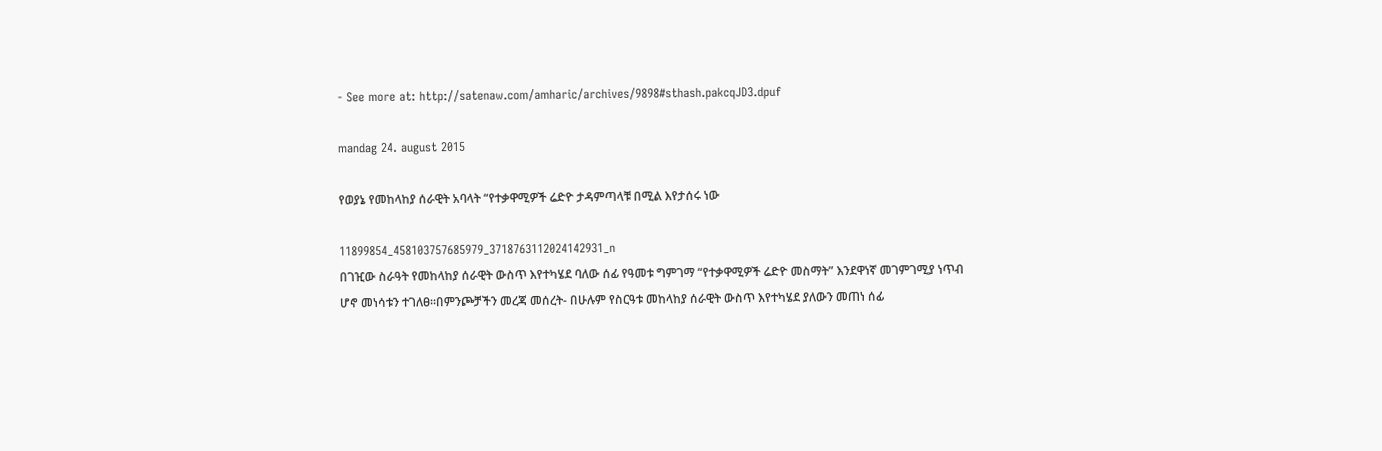- See more at: http://satenaw.com/amharic/archives/9898#sthash.pakcqJD3.dpuf

mandag 24. august 2015

የወያኔ የመከላከያ ሰራዊት አባላት “የተቃዋሚዎች ሬድዮ ታዳምጣላቹ በሚል እየታሰሩ ነው

11899854_458103757685979_3718763112024142931_n
በገዢው ስራዓት የመከላከያ ሰራዊት ውስጥ እየተካሄደ ባለው ሰፊ የዓመቱ ግምገማ “የተቃዋሚዎች ሬድዮ መስማት” እንደዋነኛ መገምገሚያ ነጥብ ሆኖ መነሳቱን ተገለፀ።በምንጮቻችን መረጃ መሰረት- በሁሉም የስርዓቱ መከላከያ ሰራዊት ውስጥ እየተካሄደ ያለውን መጠነ ሰፊ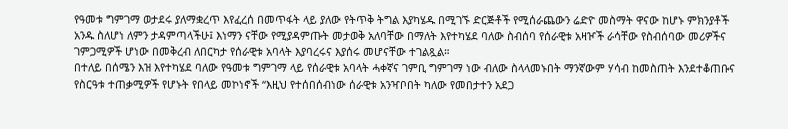የዓመቱ ግምገማ ወታደሩ ያለማቋረጥ እየፈረሰ በመጥፋት ላይ ያለው የትጥቅ ትግል እያካሄዱ በሚገኙ ድርጅቶች የሚሰራጨውን ሬድዮ መስማት ዋናው ከሆኑ ምክንያቶች አንዱ ስለሆነ ለምን ታዳምጣላችሁ፤ እነማን ናቸው የሚያዳምጡት መታወቅ አለባቸው በማለት እየተካሄደ ባለው ስብሰባ የሰራዊቱ አዛዦች ራሳቸው የስብሰባው መሪዎችና ገምጋሚዎች ሆነው በመቅረብ ለበርካታ የሰራዊቱ አባላት እያባረሩና እያሰሩ መሆናቸው ተገልጿል።
በተለይ በሰሜን እዝ እየተካሄደ ባለው የዓመቱ ግምገማ ላይ የሰራዊቱ አባላት ሓቀኛና ገምቢ ግምገማ ነው ብለው ስላላመኑበት ማንኛውም ሃሳብ ከመስጠት እንደተቆጠቡና የስርዓቱ ተጠቃሚዎች የሆኑት የበላይ መኮነኖች “እዚህ የተሰበሰብነው ሰራዊቱ አንዣቦበት ካለው የመበታተን አደጋ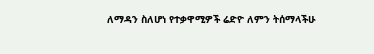ለማዳን ስለሆነ የተቃዋሚዎች ሬድዮ ለምን ትሰማላችሁ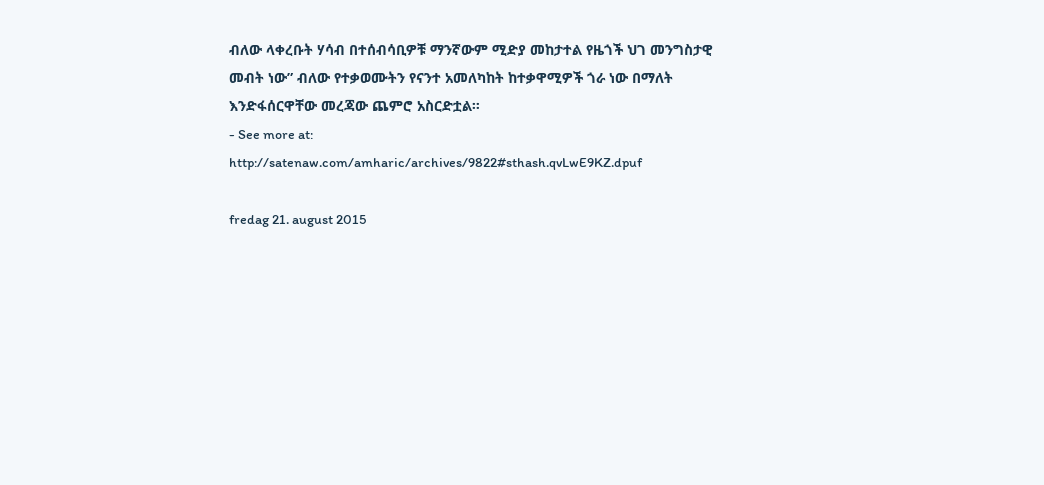ብለው ላቀረቡት ሃሳብ በተሰብሳቢዎቹ ማንኛውም ሚድያ መከታተል የዜጎች ህገ መንግስታዊ መብት ነው” ብለው የተቃወሙትን የናንተ አመለካከት ከተቃዋሚዎች ጎራ ነው በማለት እንድፋሰርዋቸው መረጃው ጨምሮ አስርድቷል።
- See more at: http://satenaw.com/amharic/archives/9822#sthash.qvLwE9KZ.dpuf

fredag 21. august 2015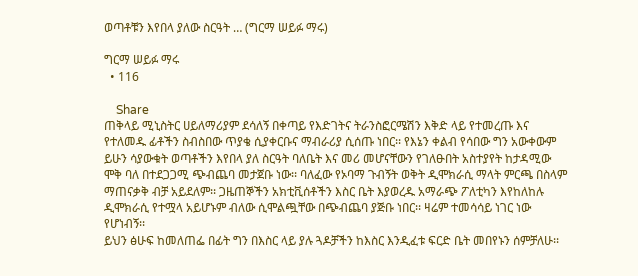ወጣቶቹን እየበላ ያለው ስርዓት … (ግርማ ሠይፉ ማሩ)

ግርማ ሠይፉ ማሩ
  • 116

    Share
ጠቅላይ ሚኒስትር ሀይለማሪያም ደሳለኝ በቀጣይ የእድገትና ትራንስፎርሜሽን እቅድ ላይ የተመረጡ እና የተለመዱ ፊቶችን ስብስበው ጥያቄ ሲያቀርቡና ማብራሪያ ሲሰጡ ነበር፡፡ የእኔን ቀልብ የሳበው ግን አውቀውም ይሁን ሳያውቁት ወጣቶችን እየበላ ያለ ስርዓት ባለቤት እና መሪ መሆናቸውን የገለፁበት አስተያየት ከታዳሚው ሞቅ ባለ በተደጋጋሚ ጭብጨባ መታጀቡ ነው፡፡ ባለፈው የኦባማ ጉብኝት ወቅት ዲሞክራሲ ማላት ምርጫ በስላም ማጠናቃቅ ብቻ አይደለም፡፡ ጋዜጠኞችን አክቲቪሰቶችን እስር ቤት እያወረዱ አማራጭ ፖለቲካን እየከለከሉ ዲሞክራሲ የተሟላ አይሆኑም ብለው ሲሞልጯቸው በጭብጨባ ያጅቡ ነበር፡፡ ዛሬም ተመሳሳይ ነገር ነው የሆነብኝ፡፡
ይህን ፅሁፍ ከመለጠፌ በፊት ግን በእስር ላይ ያሉ ጓዶቻችን ከእስር እንዲፈቱ ፍርድ ቤት መበየኑን ሰምቻለሁ፡፡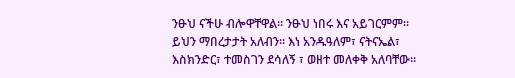ንፁህ ናችሁ ብሎዋቸዋል፡፡ ንፁህ ነበሩ እና አይገርምም፡፡ ይህን ማበረታታት አለብን፡፡ እነ አንዱዓለም፣ ናትናኤል፣ እስክንድር፣ ተመስገን ደሳለኝ ፣ ወዘተ መለቀቅ አለባቸው፡፡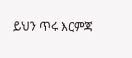ይህን ጥሩ እርምጃ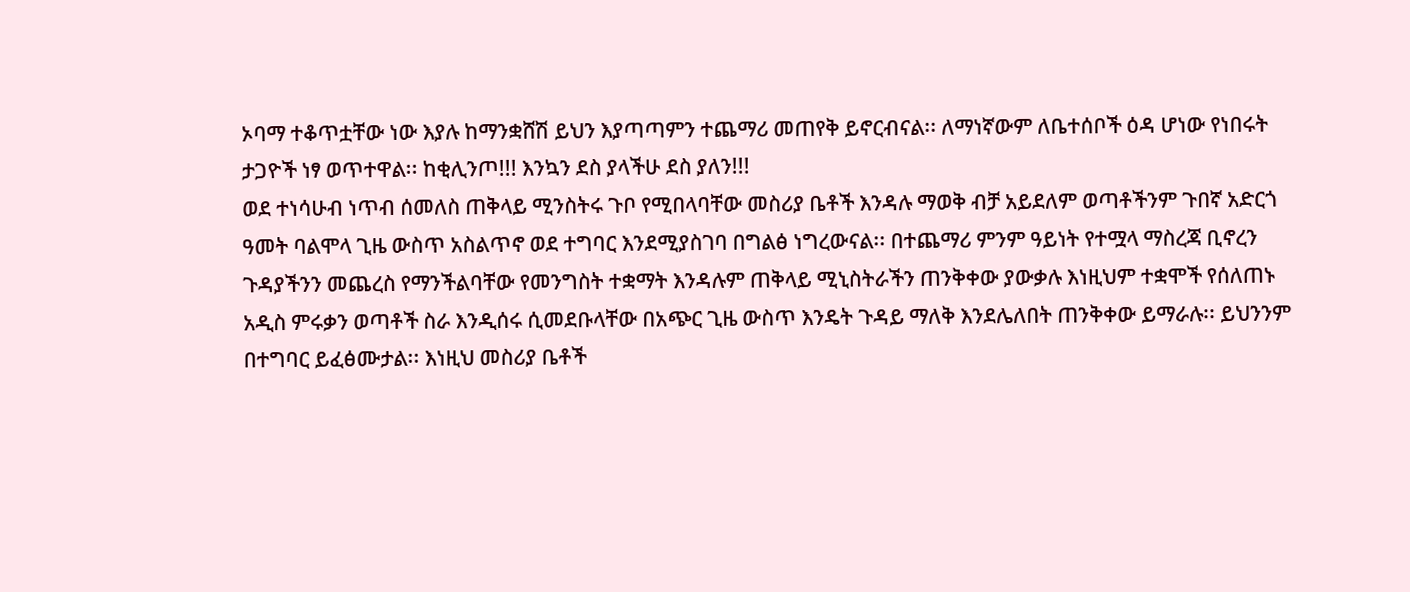ኦባማ ተቆጥቷቸው ነው እያሉ ከማንቋሸሽ ይህን እያጣጣምን ተጨማሪ መጠየቅ ይኖርብናል፡፡ ለማነኛውም ለቤተሰቦች ዕዳ ሆነው የነበሩት ታጋዮች ነፃ ወጥተዋል፡፡ ከቂሊንጦ!!! እንኳን ደስ ያላችሁ ደስ ያለን!!!
ወደ ተነሳሁብ ነጥብ ሰመለስ ጠቅላይ ሚንስትሩ ጉቦ የሚበላባቸው መስሪያ ቤቶች እንዳሉ ማወቅ ብቻ አይደለም ወጣቶችንም ጉበኛ አድርጎ ዓመት ባልሞላ ጊዜ ውስጥ አስልጥኖ ወደ ተግባር እንደሚያስገባ በግልፅ ነግረውናል፡፡ በተጨማሪ ምንም ዓይነት የተሟላ ማስረጃ ቢኖረን ጉዳያችንን መጨረስ የማንችልባቸው የመንግስት ተቋማት እንዳሉም ጠቅላይ ሚኒስትራችን ጠንቅቀው ያውቃሉ እነዚህም ተቋሞች የሰለጠኑ አዲስ ምሩቃን ወጣቶች ስራ እንዲሰሩ ሲመደቡላቸው በአጭር ጊዜ ውስጥ እንዴት ጉዳይ ማለቅ እንደሌለበት ጠንቅቀው ይማራሉ፡፡ ይህንንም በተግባር ይፈፅሙታል፡፡ እነዚህ መስሪያ ቤቶች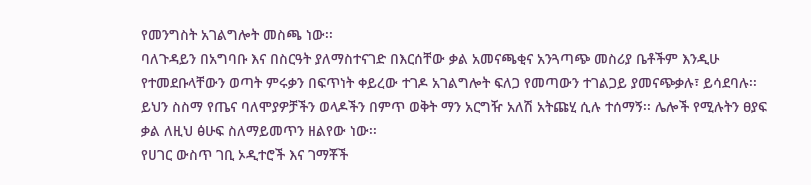የመንግስት አገልግሎት መስጫ ነው፡፡
ባለጉዳይን በአግባቡ እና በስርዓት ያለማስተናገድ በእርሰቸው ቃል አመናጫቂና አንጓጣጭ መስሪያ ቤቶችም እንዲሁ የተመደቡላቸውን ወጣት ምሩቃን በፍጥነት ቀይረው ተገዶ አገልግሎት ፍለጋ የመጣውን ተገልጋይ ያመናጭቃሉ፣ ይሳደባሉ፡፡ ይህን ስስማ የጤና ባለሞያዎቻችን ወላዶችን በምጥ ወቅት ማን አርግዥ አለሽ አትጩሂ ሲሉ ተሰማኝ፡፡ ሌሎች የሚሉትን ፀያፍ ቃል ለዚህ ፅሁፍ ስለማይመጥን ዘልየው ነው፡፡
የሀገር ውስጥ ገቢ ኦዲተሮች እና ገማቾች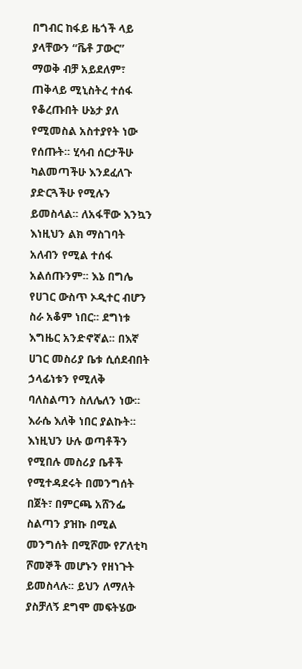በግብር ከፋይ ዜጎች ላይ ያላቸውን “ቬቶ ፓውር” ማወቅ ብቻ አይደለም፣ ጠቅላይ ሚኒስትረ ተሰፋ የቆረጡበት ሁኔታ ያለ የሚመስል አስተያየት ነው የሰጡት፡፡ ሂሳብ ሰርታችሁ ካልመጣችሁ እንደፈለጉ ያድርጓችሁ የሚሉን ይመስላል፡፡ ለአፋቸው እንኳን እነዚህን ልክ ማስገባት አለብን የሚል ተሰፋ አልሰጡንም፡፡ እኔ በግሌ የሀገር ውስጥ ኦዲተር ብሆን ስራ አቆም ነበር፡፡ ደግነቱ እግዜር አንድኖኛል፡፡ በእኛ ሀገር መስሪያ ቤቱ ሲሰደብበት ኃላፊነቱን የሚለቅ ባለስልጣን ስለሌለን ነው፡፡ እራሴ እለቅ ነበር ያልኩት፡፡
እነዚህን ሁሉ ወጣቶችን የሚበሉ መስሪያ ቤቶች የሚተዳደሩት በመንግሰት በጀት፣ በምርጫ አሸንፌ ስልጣን ያዝኩ በሚል መንግሰት በሚሾሙ የፖለቲካ ሾመኞች መሆኑን የዘነጉት ይመስላሉ፡፡ ይህን ለማለት ያስቻለኝ ደግሞ መፍትሄው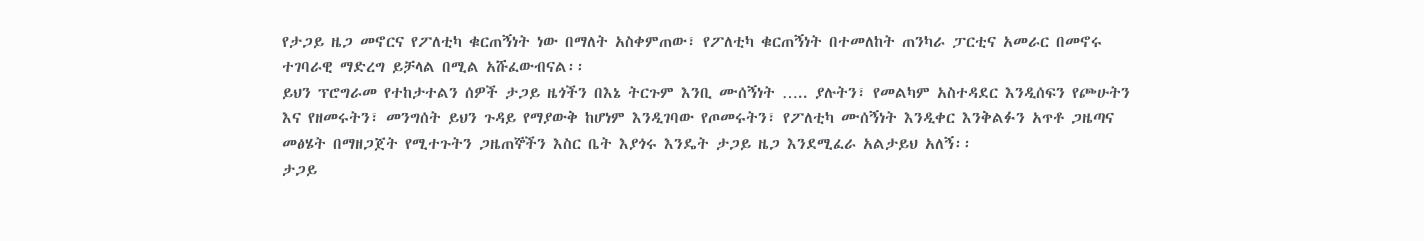የታጋይ ዜጋ መኖርና የፖለቲካ ቁርጠኝነት ነው በማለት አስቀምጠው፣ የፖለቲካ ቁርጠኝነት በተመለከት ጠንካራ ፓርቲና አመራር በመኖሩ ተገባራዊ ማድረግ ይቻላል በሚል አሹፈውብናል፡፡
ይህን ፕሮግራመ የተከታተልን ሰዎች ታጋይ ዜጎችን በእኔ ትርጉም እንቢ ሙሰኝነት ….. ያሉትን፣ የመልካም አስተዳደር እንዲሰፍን የጮሁትን እና የዘመሩትን፣ መንግሰት ይህን ጉዳይ የማያውቅ ከሆነም እንዲገባው የጦመሩትን፣ የፖለቲካ ሙሰኝነት እንዲቀር እንቅልፉን አጥቶ ጋዜጣና መፅሄት በማዘጋጀት የሚተጉትን ጋዜጠኞችን እስር ቤት እያጎሩ እንዴት ታጋይ ዜጋ እንደሚፈራ አልታይህ አለኝ፡፡
ታጋይ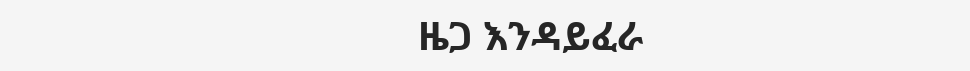ዜጋ እንዳይፈራ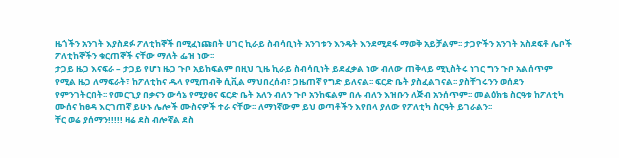ዜጎችን አንገት እያስደፉ ፖለቲከኞች በሚፈነጩበት ሀገር ኪራይ ስብሳቢነት አንገቱን እንዴት እንደሚደፋ ማወቅ አይቻልም፡፡ ታጋዮችን አንገት አስደፍቶ ሌቦች ፖለቲከኞችን ቁርጠኞች ናቸው ማለት ፌዝ ነው፡፡
ታጋይ ዜጋ እናፍራ – ታጋይ የሆነ ዜጋ ጉቦ አይከፍልም በዚህ ጊዜ ኪራይ ስብሳቢነት ይደፈቃል ነው ብለው ጠቅላይ ሚኒስትሩ ነገር ግን ጉቦ አልሰጥም የሚል ዜጋ ለማፍራት፣ ከፖለቲከና ዱላ የሚጠብቅ ሲቪል ማህበረሰብ፣ ጋዜጠኛ የግድ ይለናል፡፡ ፍርድ ቤት ያስፈልገናል፡፡ ያስቸገሩንን ወሰደን የምንገትርበት፡፡ የመርጊያ በቃናን ውሳኔ የሚያፀና ፍርድ ቤት አለን ብለን ጉቦ አንከፍልም በሉ ብለን እዝቡን ለጅብ አንሰጥም፡፡ መልዕክቴ ስርዓቱ ከፖለቲካ ሙሰና ከፀዳ እርገጠኛ ይሁኑ ሌሎች ሙስናዎች ተራ ናቸው፡፡ ለማነኛውም ይህ ወጣቶችን እየበላ ያለው የፖለቲካ ስርዓት ይገራልን፡፡
ቸር ወሬ ያሰማን!!!!! ዛሬ ደስ ብሎኛል ደስ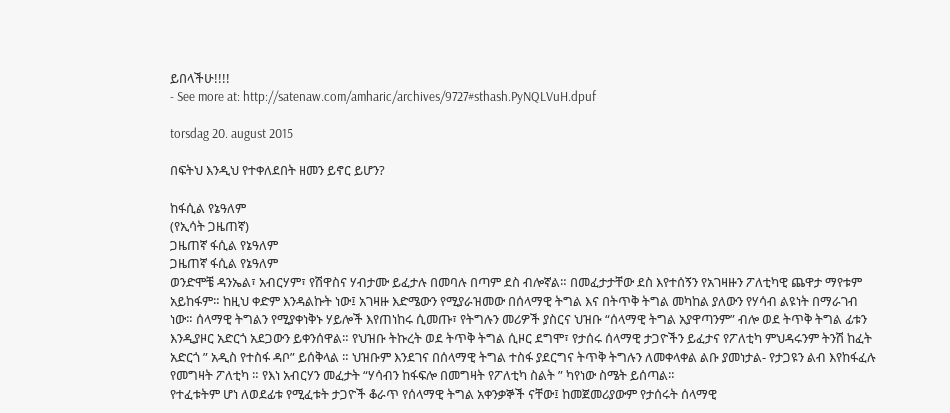ይበላችሁ!!!!
- See more at: http://satenaw.com/amharic/archives/9727#sthash.PyNQLVuH.dpuf

torsdag 20. august 2015

በፍትህ እንዲህ የተቀለደበት ዘመን ይኖር ይሆን?

ከፋሲል የኔዓለም
(የኢሳት ጋዜጠኛ)
ጋዜጠኛ ፋሲል የኔዓለም
ጋዜጠኛ ፋሲል የኔዓለም
ወንድሞቼ ዳንኤል፣ አብርሃም፣ የሽዋስና ሃብታሙ ይፈታሉ በመባሉ በጣም ደስ ብሎኛል። በመፈታታቸው ደስ እየተሰኝን የአገዛዙን ፖለቲካዊ ጨዋታ ማየቱም አይከፋም። ከዚህ ቀድም እንዳልኩት ነው፤ አገዛዙ እድሜውን የሚያራዝመው በሰላማዊ ትግል እና በትጥቅ ትግል መካከል ያለውን የሃሳብ ልዩነት በማራገብ ነው። ሰላማዊ ትግልን የሚያቀነቅኑ ሃይሎች እየጠነከሩ ሲመጡ፣ የትግሉን መሪዎች ያስርና ህዝቡ “ሰላማዊ ትግል አያዋጣንም” ብሎ ወደ ትጥቅ ትግል ፊቱን እንዲያዞር አድርጎ አደጋውን ይቀንሰዋል። የህዝቡ ትኩረት ወደ ትጥቅ ትግል ሲዞር ደግሞ፣ የታሰሩ ሰላማዊ ታጋዮችን ይፈታና የፖለቲካ ምህዳሩንም ትንሽ ከፈት አድርጎ ” አዲስ የተስፋ ዳቦ” ይሰቅላል ። ህዝቡም እንደገና በሰላማዊ ትግል ተስፋ ያደርግና ትጥቅ ትግሉን ለመቀላቀል ልቡ ያመነታል- የታጋዩን ልብ እየከፋፈሉ የመግዛት ፖለቲካ ። የእነ አብርሃን መፈታት “ሃሳብን ከፋፍሎ በመግዛት የፖለቲካ ስልት ” ካየነው ስሜት ይሰጣል።
የተፈቱትም ሆነ ለወደፊቱ የሚፈቱት ታጋዮች ቆራጥ የሰላማዊ ትግል አቀንቃኞች ናቸው፤ ከመጀመሪያውም የታሰሩት ሰላማዊ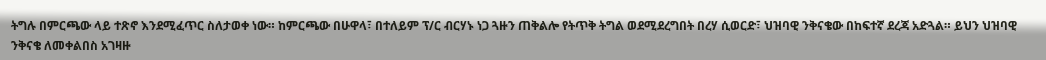ትግሉ በምርጫው ላይ ተጽኖ እንደሚፈጥር ስለታወቀ ነው። ከምርጫው በሁዋላ፣ በተለይም ፕ/ር ብርሃኑ ነጋ ጓዙን ጠቅልሎ የትጥቅ ትግል ወደሚደረግበት በረሃ ሲወርድ፣ ህዝባዊ ንቅናቄው በከፍተኛ ደረጃ አድጓል። ይህን ህዝባዊ ንቅናቄ ለመቀልበስ አገዛዙ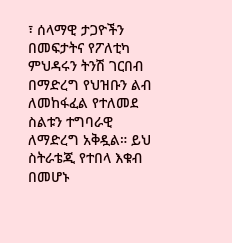፣ ሰላማዊ ታጋዮችን በመፍታትና የፖለቲካ ምህዳሩን ትንሽ ገርበብ በማድረግ የህዝቡን ልብ ለመከፋፈል የተለመደ ስልቱን ተግባራዊ ለማድረግ አቅዷል። ይህ ስትራቴጂ የተበላ እቁብ በመሆኑ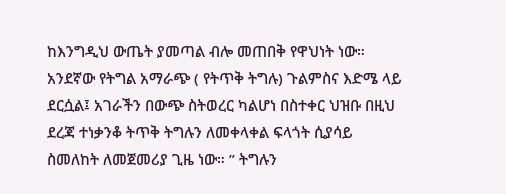ከእንግዲህ ውጤት ያመጣል ብሎ መጠበቅ የዋህነት ነው። አንደኛው የትግል አማራጭ ( የትጥቅ ትግሉ) ጉልምስና እድሜ ላይ ደርሷል፤ አገራችን በውጭ ስትወረር ካልሆነ በስተቀር ህዝቡ በዚህ ደረጃ ተነቃንቆ ትጥቅ ትግሉን ለመቀላቀል ፍላጎት ሲያሳይ ስመለከት ለመጀመሪያ ጊዜ ነው። ” ትግሉን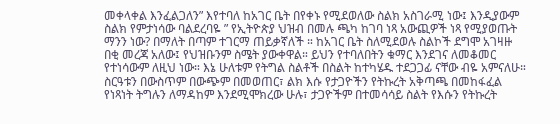መቀላቀል እንፈልጋለን” እየተባለ ከአገር ቤት በየቀኑ የሚደወለው ስልክ አስገራሚ ነው፤ እንዲያውም ስልክ የምታነሳው ባልደረባዬ ” የኢትዮጵያ ህዝብ በመሉ ጫካ ከገባ ነጻ አውጪዎች ነጻ የሚያወጡት ማንን ነው? በማለት በጣም ተገርማ ጠይቃኛለች ። ከአገር ቤት ስለሚደወሉ ስልኮች ደግሞ አገዛዙ በቂ መረጃ አለው፤ የህዝቡንም ስሜት ያውቀዋል። ይህን የተባለበትን ቁማር እንደገና ለመቆመር የተነሳውም ለዚህ ነው። እኔ ሁለቱም የትግል ስልቶች በስልት ከተካሄዱ ተደጋጋፊ ናቸው ብዬ አምናለሁ። ስርዓቱን በውስጥም በውጭም በመወጠር፣ ልክ እሱ የታጋዮችን የትኩረት አቅጣጫ በመከፋፈል የነጻነት ትግሉን ለማዳከም እንደሚሞክረው ሁሉ፣ ታጋዮችም በተመሳሳይ ስልት የእሱን የትኩረት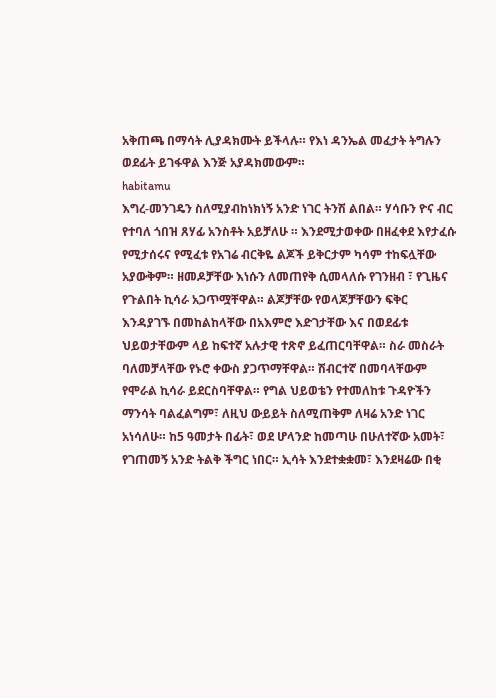አቅጠጫ በማሳት ሊያዳክሙት ይችላሉ። የእነ ዳንኤል መፈታት ትግሉን ወደፊት ይገፋዋል እንጅ አያዳክመውም።
habitamu
እግረ-መንገዴን ስለሚያብከነክነኝ አንድ ነገር ትንሽ ልበል። ሃሳቡን ዮና ብር የተባለ ጎበዝ ጸሃፊ አንስቶት አይቻለሁ ። እንደሚታወቀው በዘፈቀደ እየታፈሱ የሚታሰሩና የሚፈቱ የአገሬ ብርቅዬ ልጆች ይቅርታም ካሳም ተከፍሏቸው አያውቅም። ዘመዶቻቸው እነሱን ለመጠየቅ ሲመላለሱ የገንዘብ ፣ የጊዜና የጉልበት ኪሳራ አጋጥሟቸዋል። ልጆቻቸው የወላጆቻቸውን ፍቅር እንዳያገኙ በመከልከላቸው በአእምሮ እድገታቸው እና በወደፊቱ ህይወታቸውም ላይ ከፍተኛ አሉታዊ ተጽኖ ይፈጠርባቸዋል። ስራ መስራት ባለመቻላቸው የኑሮ ቀውስ ያጋጥማቸዋል። ሽብርተኛ በመባላቸውም የሞራል ኪሳራ ይደርስባቸዋል። የግል ህይወቴን የተመለከቱ ጉዳዮችን ማንሳት ባልፈልግም፣ ለዚህ ውይይት ስለሚጠቅም ለዛሬ አንድ ነገር አነሳለሁ። ከ5 ዓመታት በፊት፣ ወደ ሆላንድ ከመጣሁ በሁለተኛው አመት፣ የገጠመኝ አንድ ትልቅ ችግር ነበር። ኢሳት እንደተቋቋመ፣ እንደዛሬው በቂ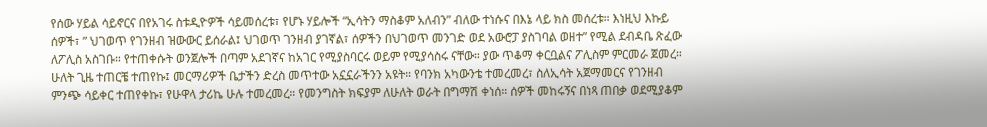የሰው ሃይል ሳይኖርና በየአገሩ ስቱዲዮዎች ሳይመሰረቱ፣ የሆኑ ሃይሎች “ኢሳትን ማስቆም አለብን” ብለው ተነሱና በእኔ ላይ ክስ መሰረቱ። እነዚህ እኩይ ሰዎች፣ ” ህገወጥ የገንዘብ ዝውውር ይሰራል፤ ህገወጥ ገንዘብ ያገኛል፣ ሰዎችን በህገወጥ መንገድ ወደ አውሮፓ ያስገባል ወዘተ” የሚል ደብዳቤ ጽፈው ለፖሊስ አስገቡ። የተጠቀሱት ወንጀሎች በጣም አደገኛና ከአገር የሚያስባርሩ ወይም የሚያሳስሩ ናቸው። ያው ጥቆማ ቀርቧልና ፖሊስም ምርመራ ጀመረ። ሁለት ጊዜ ተጠርቼ ተጠየኩ፤ መርማሪዎች ቤታችን ድረስ መጥተው አኗኗራችንን አዩት። የባንክ አካውንቴ ተመረመረ፣ ስለኢሳት አጀማመርና የገንዘብ ምንጭ ሳይቀር ተጠየቀኩ፣ የሁዋላ ታሪኬ ሁሉ ተመረመረ። የመንግስት ክፍያም ለሁለት ወራት በግማሽ ቀነሰ። ሰዎች መከሩኝና በነጻ ጠበቃ ወደሚያቆም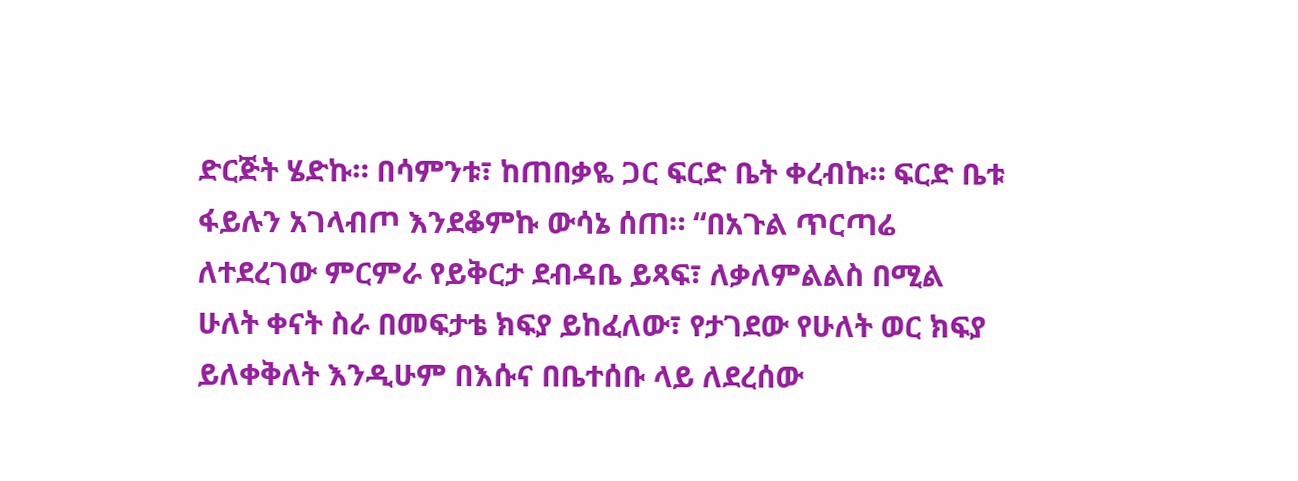ድርጅት ሄድኩ። በሳምንቱ፣ ከጠበቃዬ ጋር ፍርድ ቤት ቀረብኩ። ፍርድ ቤቱ ፋይሉን አገላብጦ እንደቆምኩ ውሳኔ ሰጠ። “በአጉል ጥርጣሬ ለተደረገው ምርምራ የይቅርታ ደብዳቤ ይጻፍ፣ ለቃለምልልስ በሚል ሁለት ቀናት ስራ በመፍታቴ ክፍያ ይከፈለው፣ የታገደው የሁለት ወር ክፍያ ይለቀቅለት እንዲሁም በእሱና በቤተሰቡ ላይ ለደረሰው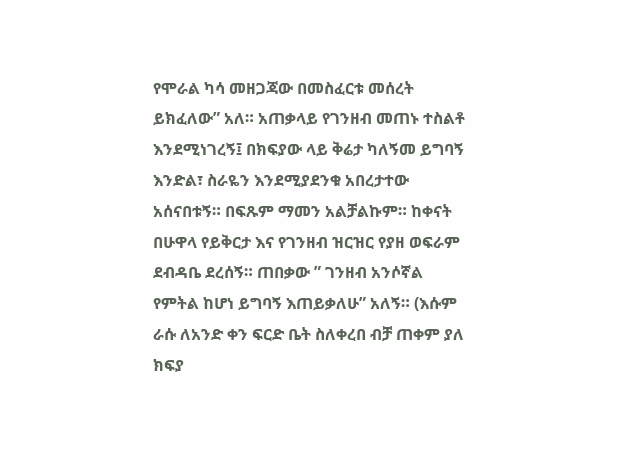የሞራል ካሳ መዘጋጃው በመስፈርቱ መሰረት ይክፈለው” አለ። አጠቃላይ የገንዘብ መጠኑ ተስልቶ እንደሚነገረኝ፤ በክፍያው ላይ ቅሬታ ካለኝመ ይግባኝ እንድል፣ ስራዬን እንደሚያደንቁ አበረታተው አሰናበቱኝ። በፍጹም ማመን አልቻልኩም። ከቀናት በሁዋላ የይቅርታ እና የገንዘብ ዝርዝር የያዘ ወፍራም ደብዳቤ ደረሰኝ። ጠበቃው ” ገንዘብ አንሶኛል የምትል ከሆነ ይግባኝ እጠይቃለሁ” አለኝ። (እሱም ራሱ ለአንድ ቀን ፍርድ ቤት ስለቀረበ ብቻ ጠቀም ያለ ክፍያ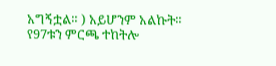አግኝቷል። ) አይሆንም አልኩት።
የ97ቱን ምርጫ ተከትሎ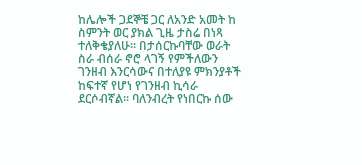ከሌሎች ጋደኞቼ ጋር ለአንድ አመት ከ ስምንት ወር ያክል ጊዜ ታስሬ በነጻ ተለቅቄያለሁ። በታሰርኩባቸው ወራት ስራ ብሰራ ኖሮ ላገኝ የምችለውን ገንዘብ እንርሳውና በተለያዩ ምክንያቶች ከፍተኛ የሆነ የገንዘብ ኪሳራ ደርሶብኛል። ባለንብረት የነበርኩ ሰው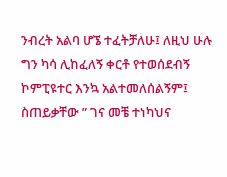ንብረት አልባ ሆኜ ተፈትቻለሁ፤ ለዚህ ሁሉ ግን ካሳ ሊከፈለኝ ቀርቶ የተወሰደብኝ ኮምፒዩተር እንኳ አልተመለሰልኝም፤ ስጠይቃቸው ” ገና መቼ ተነካህና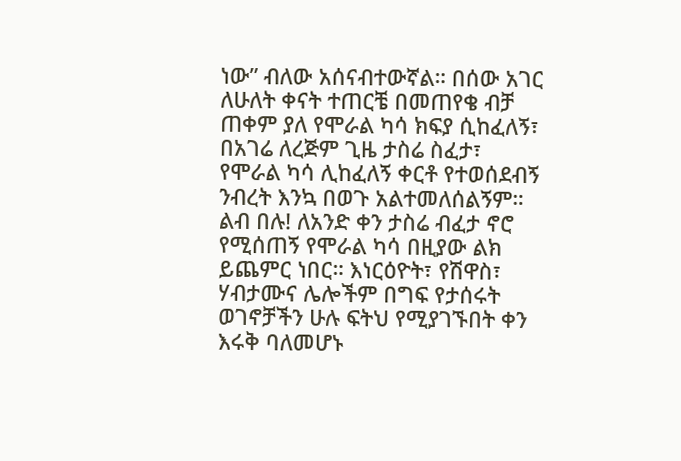ነው” ብለው አሰናብተውኛል። በሰው አገር ለሁለት ቀናት ተጠርቼ በመጠየቄ ብቻ ጠቀም ያለ የሞራል ካሳ ክፍያ ሲከፈለኝ፣ በአገሬ ለረጅም ጊዜ ታስሬ ስፈታ፣ የሞራል ካሳ ሊከፈለኝ ቀርቶ የተወሰደብኝ ንብረት እንኳ በወጉ አልተመለሰልኝም። ልብ በሉ! ለአንድ ቀን ታስሬ ብፈታ ኖሮ የሚሰጠኝ የሞራል ካሳ በዚያው ልክ ይጨምር ነበር። እነርዕዮት፣ የሽዋስ፣ ሃብታሙና ሌሎችም በግፍ የታሰሩት ወገኖቻችን ሁሉ ፍትህ የሚያገኙበት ቀን እሩቅ ባለመሆኑ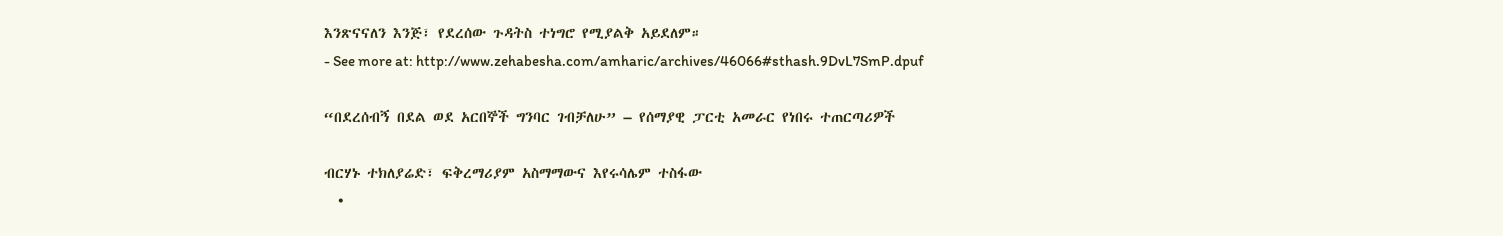እንጽናናለን እንጅ፣ የደረሰው ጉዳትስ ተነግሮ የሚያልቅ አይደለም።
- See more at: http://www.zehabesha.com/amharic/archives/46066#sthash.9DvL7SmP.dpuf

“በደረሰብኝ በደል ወደ አርበኞች ግንባር ገብቻለሁ” – የሰማያዊ ፓርቲ አመራር የነበሩ ተጠርጣሪዎች

ብርሃኑ ተክለያሬድ፣ ፍቅረማሪያም አስማማውና እየሩሳሌም ተስፋው
  •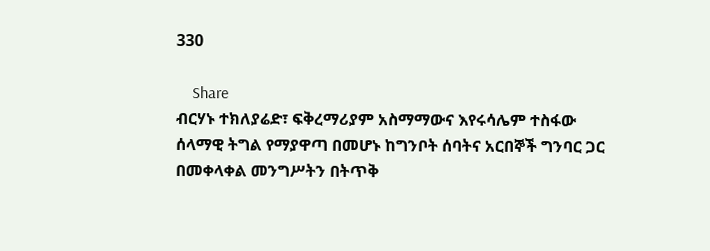330

    Share
ብርሃኑ ተክለያሬድ፣ ፍቅረማሪያም አስማማውና እየሩሳሌም ተስፋው
ሰላማዊ ትግል የማያዋጣ በመሆኑ ከግንቦት ሰባትና አርበኞች ግንባር ጋር በመቀላቀል መንግሥትን በትጥቅ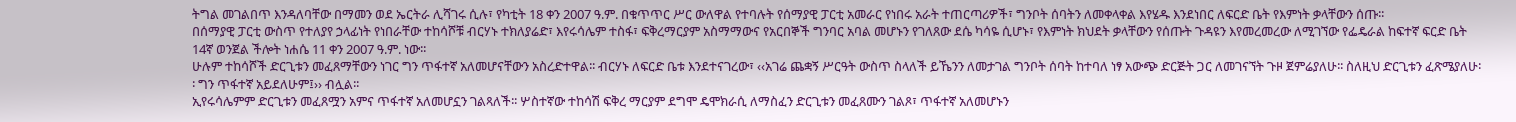ትግል መገልበጥ እንዳለባቸው በማመን ወደ ኤርትራ ሊሻገሩ ሲሉ፣ የካቲት 18 ቀን 2007 ዓ.ም. በቁጥጥር ሥር ውለዋል የተባሉት የሰማያዊ ፓርቲ አመራር የነበሩ አራት ተጠርጣሪዎች፣ ግንቦት ሰባትን ለመቀላቀል እየሄዱ እንደነበር ለፍርድ ቤት የእምነት ቃላቸውን ሰጡ፡፡
በሰማያዊ ፓርቲ ውስጥ የተለያየ ኃላፊነት የነበራቸው ተከሳሾቹ ብርሃኑ ተክለያሬድ፣ እየሩሳሌም ተስፋ፣ ፍቅረማርያም አስማማውና የአርበኞች ግንባር አባል መሆኑን የገለጸው ደሴ ካሳዬ ሲሆኑ፣ የእምነት ክህደት ቃላቸውን የሰጡት ጉዳዩን እየመረመረው ለሚገኘው የፌዴራል ከፍተኛ ፍርድ ቤት 14ኛ ወንጀል ችሎት ነሐሴ 11 ቀን 2007 ዓ.ም. ነው፡፡
ሁሉም ተከሳሾች ድርጊቱን መፈጸማቸውን ነገር ግን ጥፋተኛ አለመሆናቸውን አስረድተዋል፡፡ ብርሃኑ ለፍርድ ቤቱ እንደተናገረው፣ ‹‹አገሬ ጨቋኝ ሥርዓት ውስጥ ስላለች ይኼንን ለመታገል ግንቦት ሰባት ከተባለ ነፃ አውጭ ድርጅት ጋር ለመገናኘት ጉዞ ጀምሬያለሁ፡፡ ስለዚህ ድርጊቱን ፈጽሜያለሁ፡፡ ግን ጥፋተኛ አይደለሁም፤›› ብሏል፡፡
ኢየሩሳሌምም ድርጊቱን መፈጸሟን አምና ጥፋተኛ አለመሆኗን ገልጻለች፡፡ ሦስተኛው ተከሳሽ ፍቅረ ማርያም ደግሞ ዴሞክራሲ ለማስፈን ድርጊቱን መፈጸሙን ገልጾ፣ ጥፋተኛ አለመሆኑን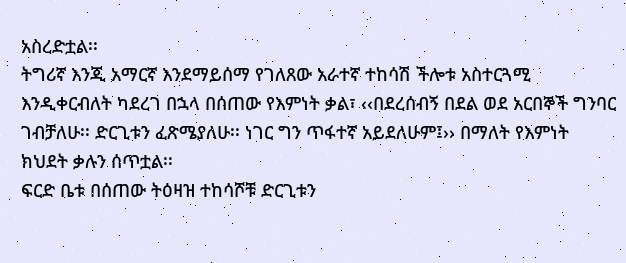አስረድቷል፡፡
ትግሪኛ እንጂ አማርኛ እንደማይሰማ የገለጸው አራተኛ ተከሳሽ ችሎቱ አስተርጓሚ እንዲቀርብለት ካደረገ በኋላ በሰጠው የእምነት ቃል፣ ‹‹በደረሰብኝ በደል ወደ አርበኞች ግንባር ገብቻለሁ፡፡ ድርጊቱን ፈጽሜያለሁ፡፡ ነገር ግን ጥፋተኛ አይደለሁም፤›› በማለት የእምነት ክህደት ቃሉን ሰጥቷል፡፡
ፍርድ ቤቱ በሰጠው ትዕዛዝ ተከሳሾቹ ድርጊቱን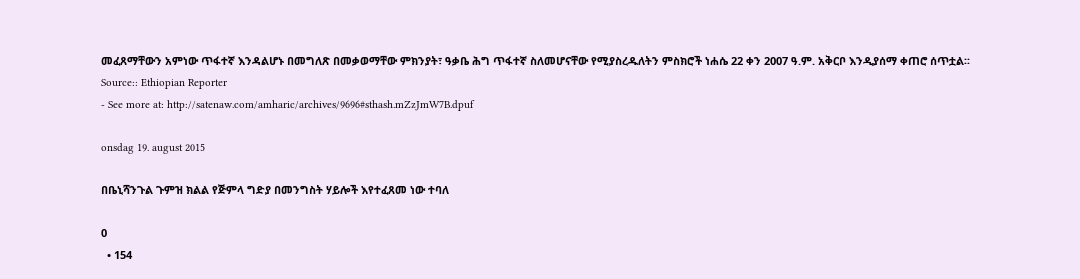መፈጸማቸውን አምነው ጥፋተኛ እንዳልሆኑ በመግለጽ በመቃወማቸው ምክንያት፣ ዓቃቤ ሕግ ጥፋተኛ ስለመሆናቸው የሚያስረዱለትን ምስክሮች ነሐሴ 22 ቀን 2007 ዓ.ም. አቅርቦ እንዲያሰማ ቀጠሮ ሰጥቷል፡፡
Source:: Ethiopian Reporter
- See more at: http://satenaw.com/amharic/archives/9696#sthash.mZzJmW7B.dpuf

onsdag 19. august 2015

በቤኒሻንጉል ጉምዝ ክልል የጅምላ ግድያ በመንግስት ሃይሎች እየተፈጸመ ነው ተባለ

0
  • 154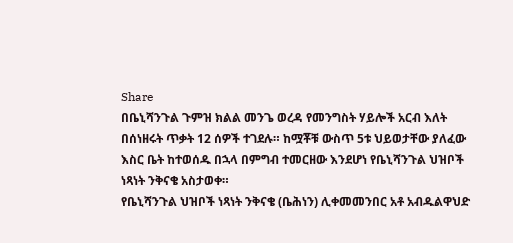Share
በቤኒሻንጉል ጉምዝ ክልል መንጌ ወረዳ የመንግስት ሃይሎች አርብ እለት በሰነዘሩት ጥቃት 12 ሰዎች ተገደሉ። ከሟቾቹ ውስጥ 5ቱ ህይወታቸው ያለፈው እስር ቤት ከተወሰዱ በኋላ በምግብ ተመርዘው እንደሆነ የቤኒሻንጉል ህዝቦች ነጻነት ንቅናቄ አስታወቀ።
የቤኒሻንጉል ህዝቦች ነጻነት ንቅናቄ (ቤሕነን) ሊቀመመንበር አቶ አብዱልዋህድ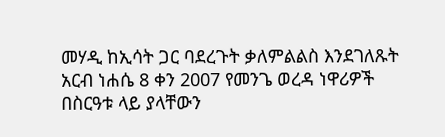መሃዲ ከኢሳት ጋር ባደረጉት ቃለምልልስ እንደገለጹት አርብ ነሐሴ 8 ቀን 2007 የመንጌ ወረዳ ነዋሪዎች በስርዓቱ ላይ ያላቸውን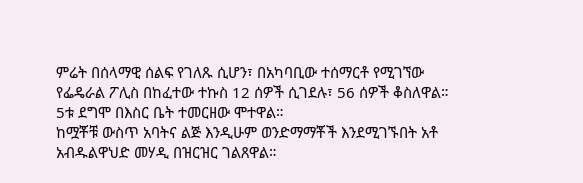ምሬት በሰላማዊ ሰልፍ የገለጹ ሲሆን፣ በአካባቢው ተሰማርቶ የሚገኘው የፌዴራል ፖሊስ በከፈተው ተኩስ 12 ሰዎች ሲገደሉ፣ 56 ሰዎች ቆስለዋል። 5ቱ ደግሞ በእስር ቤት ተመርዘው ሞተዋል።
ከሟቾቹ ውስጥ አባትና ልጅ እንዲሁም ወንድማማቾች እንደሚገኙበት አቶ አብዱልዋህድ መሃዲ በዝርዝር ገልጸዋል።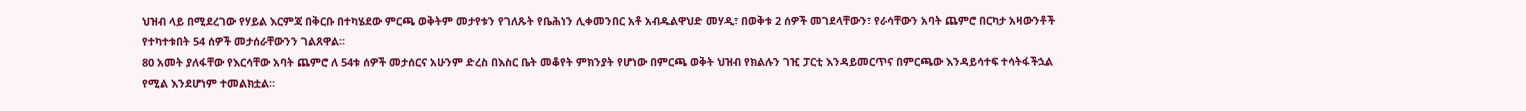ህዝብ ላይ በሚደረገው የሃይል እርምጃ በቅርቡ በተካሄደው ምርጫ ወቅትም መታየቱን የገለጹት የቤሕነን ሊቀመንበር አቶ አብዱልዋህድ መሃዲ፣ በወቅቱ 2 ሰዎች መገደላቸውን፣ የራሳቸውን አባት ጨምሮ በርካታ አዛውንቶች የተካተቱበት 54 ሰዎች መታሰራቸውንን ገልጸዋል።
80 አመት ያለፋቸው የእርሳቸው አባት ጨምሮ ለ 54ቱ ሰዎች መታሰርና አሁንም ድረስ በእስር ቤት መቆየት ምክንያት የሆነው በምርጫ ወቅት ህዝብ የክልሉን ገዢ ፓርቲ እንዳይመርጥና በምርጫው እንዳይሳተፍ ተሳትፋችኋል የሚል እንደሆነም ተመልክቷል።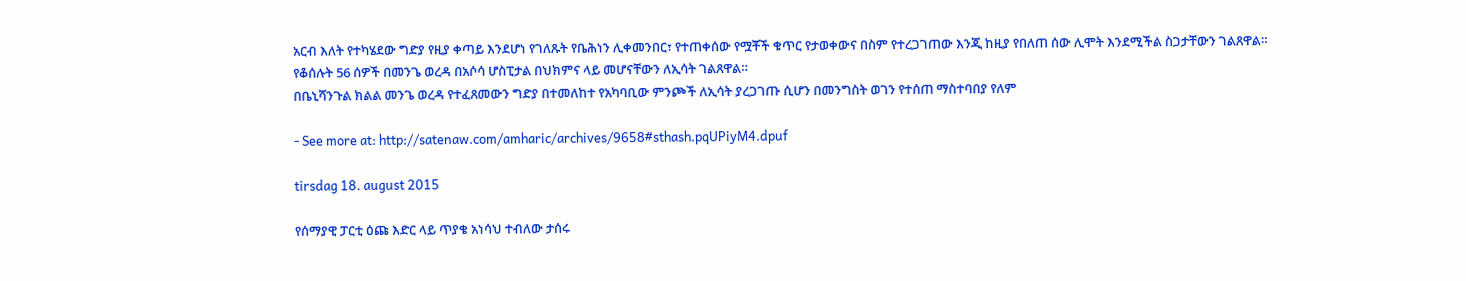አርብ እለት የተካሄደው ግድያ የዚያ ቀጣይ እንደሆነ የገለጹት የቤሕነን ሊቀመንበር፣ የተጠቀሰው የሟቾች ቁጥር የታወቀውና በስም የተረጋገጠው እንጂ ከዚያ የበለጠ ሰው ሊሞት እንደሚችል ስጋታቸውን ገልጸዋል።
የቆሰሉት 56 ሰዎች በመንጌ ወረዳ በአሶሳ ሆስፒታል በህክምና ላይ መሆናቸውን ለኢሳት ገልጸዋል።
በቤኒሻንጉል ክልል መንጌ ወረዳ የተፈጸመውን ግድያ በተመለከተ የአካባቢው ምንጮች ለኢሳት ያረጋገጡ ሲሆን በመንግስት ወገን የተሰጠ ማስተባበያ የለም

- See more at: http://satenaw.com/amharic/archives/9658#sthash.pqUPiyM4.dpuf

tirsdag 18. august 2015

የሰማያዊ ፓርቲ ዕጩ እድር ላይ ጥያቄ አነሳህ ተብለው ታሰሩ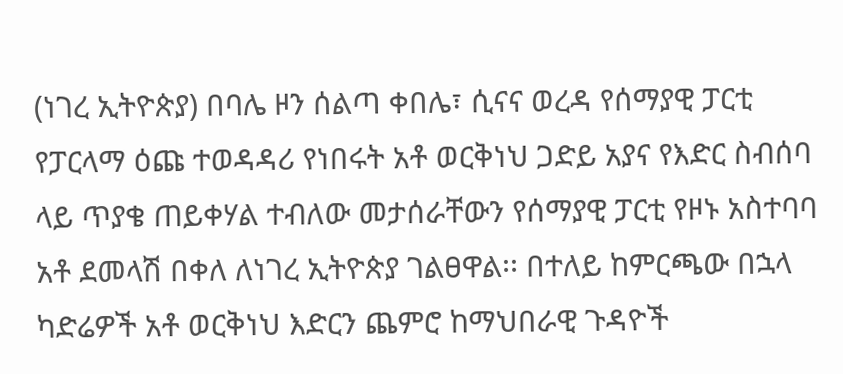(ነገረ ኢትዮጵያ) በባሌ ዞን ሰልጣ ቀበሌ፣ ሲናና ወረዳ የሰማያዊ ፓርቲ የፓርላማ ዕጩ ተወዳዳሪ የነበሩት አቶ ወርቅነህ ጋድይ አያና የእድር ስብሰባ ላይ ጥያቄ ጠይቀሃል ተብለው መታሰራቸውን የሰማያዊ ፓርቲ የዞኑ አስተባባ አቶ ደመላሽ በቀለ ለነገረ ኢትዮጵያ ገልፀዋል፡፡ በተለይ ከምርጫው በኋላ ካድሬዎች አቶ ወርቅነህ እድርን ጨምሮ ከማህበራዊ ጉዳዮች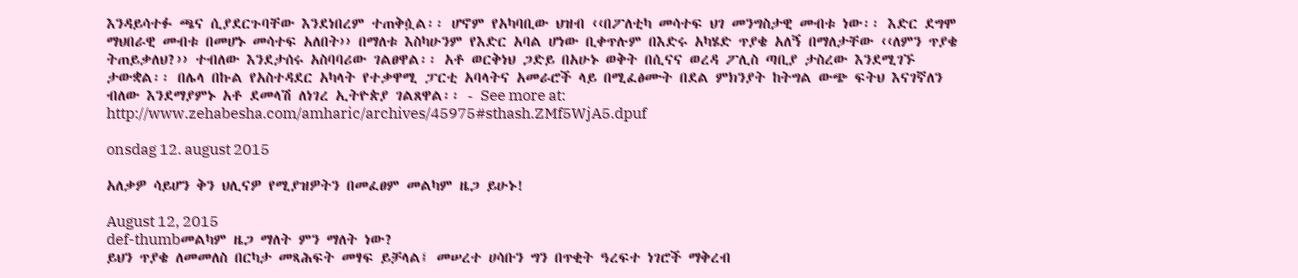እንዳይሳተፉ ጫና ሲያደርጉባቸው እንደነበረም ተጠቅሷል፡፡ ሆኖም የአካባቢው ህዝብ ‹‹በፖለቲካ መሳተፍ ህገ መንግስታዊ መብቱ ነው፡፡ እድር ደግሞ ማህበራዊ መብቱ በመሆኑ መሳተፍ አለበት›› በማለቱ እስካሁንም የእድር አባል ሆነው ቢቀጥሉም በእድሩ አካሄድ ጥያቄ አለኝ በማለታቸው ‹‹ለምን ጥያቄ ትጠይቃለህ?›› ተብለው እንደታሰሩ አስባባሪው ገልፀዋል፡፡ አቶ ወርቅነህ ጋድይ በአሁኑ ወቅት በሲናና ወረዳ ፖሊስ ጣቢያ ታስረው እንደሚገኙ ታውቋል፡፡ በሌላ በኩል የአስተዳደር አካላት የተቃዋሚ ፓርቲ አባላትና አመራሮች ላይ በሚፈፅሙት በደል ምክንያት ከትግል ውጭ ፍትህ እናገኛለን ብለው እንደማያምኑ አቶ ደመላሽ ለነገረ ኢትዮጵያ ገልጸዋል፡፡ - See more at: http://www.zehabesha.com/amharic/archives/45975#sthash.ZMf5WjA5.dpuf

onsdag 12. august 2015

አለቃዎ ሳይሆን ቅን ህሊናዎ የሚያዝዎትን በመፈፀም መልካም ዜጋ ይሁኑ!

August 12, 2015
def-thumbመልካም ዜጋ ማለት ምን ማለት ነው?
ይህን ጥያቄ ለመመለስ በርካታ መጻሕፍት መፃፍ ይቻላል፤ መሠረተ ሀሳቡን ግን በጥቂት ዓረፍተ ነገሮች ማቅረብ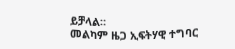ይቻላል።
መልካም ዜጋ ኢፍትሃዊ ተግባር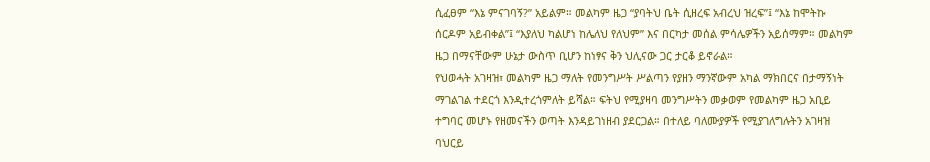ሲፈፀም “እኔ ምናገባኝ?” አይልም። መልካም ዜጋ “ያባትህ ቤት ሲዘረፍ አብረህ ዝረፍ”፤ “እኔ ከሞትኩ ሰርዶም አይብቀል”፤ “እያለህ ካልሆነ ከሌለህ የለህም” እና በርካታ መሰል ምሳሌዎችን አይሰማም። መልካም ዜጋ በማናቸውም ሁኔታ ውስጥ ቢሆን ከነፃና ቅን ህሊናው ጋር ታርቆ ይኖራል።
የህወሓት አገዛዝ፣ መልካም ዜጋ ማለት የመንግሥት ሥልጣን የያዘን ማንኛውም አካል ማክበርና በታማኝነት ማገልገል ተደርጎ እንዲተረጎምለት ይሻል። ፍትህ የሚያዛባ መንግሥትን መቃወም የመልካም ዜጋ አቢይ ተግባር መሆኑ የዘመናችን ወጣት እንዳይገነዘብ ያደርጋል። በተለይ ባለሙያዎች የሚያገለግሉትን አገዛዝ ባህርይ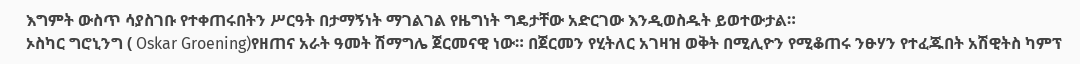እግምት ውስጥ ሳያስገቡ የተቀጠሩበትን ሥርዓት በታማኝነት ማገልገል የዜግነት ግዴታቸው አድርገው እንዲወስዱት ይወተውታል።
ኦስካር ግሮኒንግ ( Oskar Groening)የዘጠና አራት ዓመት ሽማግሌ ጀርመናዊ ነው። በጀርመን የሂትለር አገዛዝ ወቅት በሚሊዮን የሚቆጠሩ ንፁሃን የተፈጁበት አሽዊትስ ካምፕ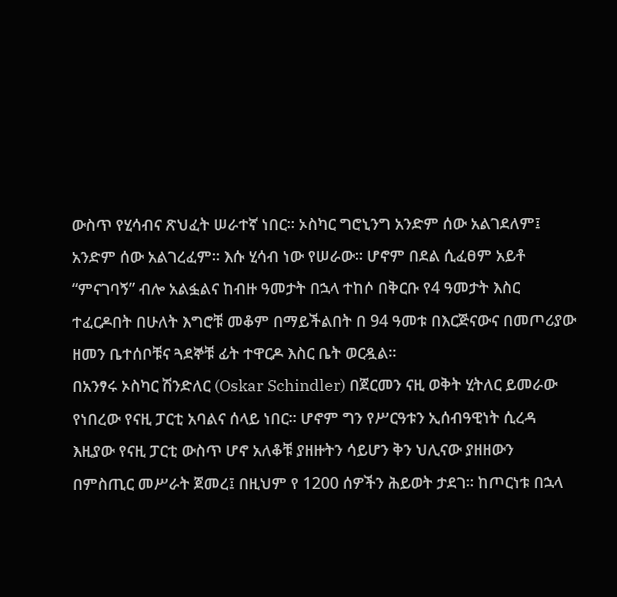ውስጥ የሂሳብና ጽህፈት ሠራተኛ ነበር። ኦስካር ግሮኒንግ አንድም ሰው አልገደለም፤ አንድም ሰው አልገረፈም። እሱ ሂሳብ ነው የሠራው። ሆኖም በደል ሲፈፀም አይቶ “ምናገባኝ” ብሎ አልፏልና ከብዙ ዓመታት በኋላ ተከሶ በቅርቡ የ4 ዓመታት እስር ተፈርዶበት በሁለት እግሮቹ መቆም በማይችልበት በ 94 ዓመቱ በእርጅናውና በመጦሪያው ዘመን ቤተሰቦቹና ጓደኞቹ ፊት ተዋርዶ እስር ቤት ወርዷል።
በአንፃሩ ኦስካር ሽንድለር (Oskar Schindler) በጀርመን ናዚ ወቅት ሂትለር ይመራው የነበረው የናዚ ፓርቲ አባልና ሰላይ ነበር። ሆኖም ግን የሥርዓቱን ኢሰብዓዊነት ሲረዳ እዚያው የናዚ ፓርቲ ውስጥ ሆኖ አለቆቹ ያዘዙትን ሳይሆን ቅን ህሊናው ያዘዘውን በምስጢር መሥራት ጀመረ፤ በዚህም የ 1200 ሰዎችን ሕይወት ታደገ። ከጦርነቱ በኋላ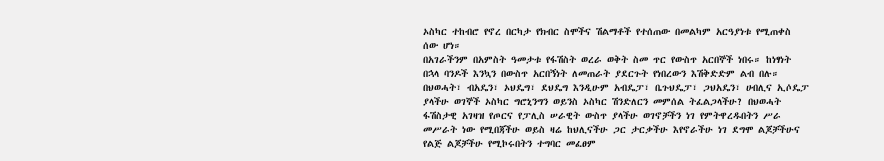ኦስካር ተከብሮ የኖረ በርካታ የክብር ስሞችና ሽልማቶች የተሰጠው በመልካም አርዓያነቱ የሚጠቀስ ሰው ሆነ።
በአገራችንም በአምስት ዓመታቱ የፋሽስት ወረራ ወቅት ስመ ጥር የውስጥ አርበኞች ነበሩ። ከነፃነት በኋላ ባንዶች እንኳን በውስጥ አርበኝነት ለመጠራት ያደርጉት የነበረውን እሽቅድድም ልብ በሉ።
በህወሓት፣ ብአዴን፣ ኦህዴግ፣ ደህዴግ እንዲሁም አብዴፓ፣ ቤጉህዴፓ፣ ጋህአዴን፣ ሀብሊና ኢሶዴፓ ያላችሁ ወገኞች ኦስካር ግሮኒንግን ወይንስ ኦስካር ሽንድለርን መምሰል ትፈልጋላችሁ? በህወሓት ፋሽስታዊ አገዛዝ የጦርና የፓሊስ ሠራዊት ውስጥ ያላችሁ ወገኖቻችን ነገ የምትዋረዱበትን ሥራ መሥራት ነው የሚበጃችሁ ወይስ ዛሬ ከህሊናችሁ ጋር ታርቃችሁ እየኖራችሁ ነገ ደግሞ ልጆቻችሁና የልጅ ልጆቻችሁ የሚኮሩበትን ተግባር መፈፀም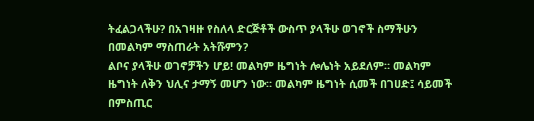ትፈልጋላችሁ? በአገዛዙ የስለላ ድርጅቶች ውስጥ ያላችሁ ወገኖች ስማችሁን በመልካም ማስጠራት አትሹምን?
ልቦና ያላችሁ ወገኖቻችን ሆይ! መልካም ዜግነት ሎሌነት አይደለም። መልካም ዜግነት ለቅን ህሊና ታማኝ መሆን ነው። መልካም ዜግነት ሲመች በገሀድ፤ ሳይመች በምስጢር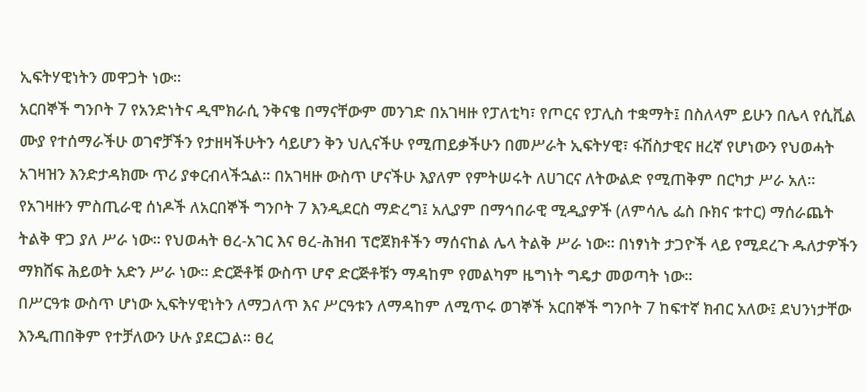ኢፍትሃዊነትን መዋጋት ነው።
አርበኞች ግንቦት 7 የአንድነትና ዲሞክራሲ ንቅናቄ በማናቸውም መንገድ በአገዛዙ የፓለቲካ፣ የጦርና የፓሊስ ተቋማት፤ በስለላም ይሁን በሌላ የሲቪል ሙያ የተሰማራችሁ ወገኖቻችን የታዘዛችሁትን ሳይሆን ቅን ህሊናችሁ የሚጠይቃችሁን በመሥራት ኢፍትሃዊ፣ ፋሽስታዊና ዘረኛ የሆነውን የህወሓት አገዛዝን እንድታዳክሙ ጥሪ ያቀርብላችኋል። በአገዛዙ ውስጥ ሆናችሁ እያለም የምትሠሩት ለሀገርና ለትውልድ የሚጠቅም በርካታ ሥራ አለ። የአገዛዙን ምስጢራዊ ሰነዶች ለአርበኞች ግንቦት 7 እንዲደርስ ማድረግ፤ አሊያም በማኅበራዊ ሚዲያዎች (ለምሳሌ ፌስ ቡክና ቱተር) ማሰራጨት ትልቅ ዋጋ ያለ ሥራ ነው። የህወሓት ፀረ-አገር እና ፀረ-ሕዝብ ፕሮጀክቶችን ማሰናከል ሌላ ትልቅ ሥራ ነው። በነፃነት ታጋዮች ላይ የሚደረጉ ዱለታዎችን ማክሸፍ ሕይወት አድን ሥራ ነው። ድርጅቶቹ ውስጥ ሆኖ ድርጅቶቹን ማዳከም የመልካም ዜግነት ግዴታ መወጣት ነው።
በሥርዓቱ ውስጥ ሆነው ኢፍትሃዊነትን ለማጋለጥ እና ሥርዓቱን ለማዳከም ለሚጥሩ ወገኞች አርበኞች ግንቦት 7 ከፍተኛ ክብር አለው፤ ደህንነታቸው እንዲጠበቅም የተቻለውን ሁሉ ያደርጋል። ፀረ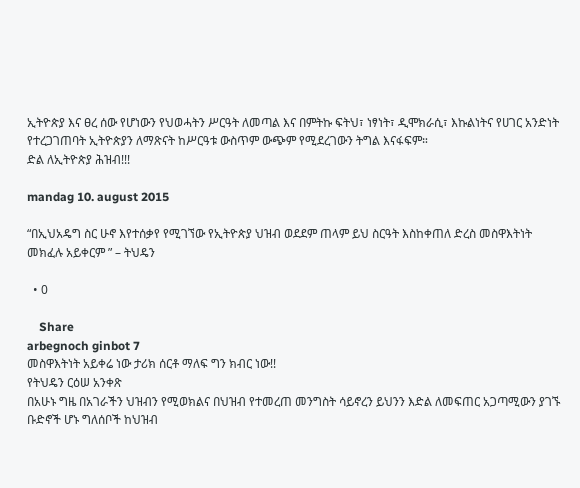ኢትዮጵያ እና ፀረ ሰው የሆነውን የህወሓትን ሥርዓት ለመጣል እና በምትኩ ፍትህ፣ ነፃነት፣ ዲሞክራሲ፣ እኩልነትና የሀገር አንድነት የተረጋገጠባት ኢትዮጵያን ለማጽናት ከሥርዓቱ ውስጥም ውጭም የሚደረገውን ትግል እናፋፍም።
ድል ለኢትዮጵያ ሕዝብ!!!

mandag 10. august 2015

“በኢህአዴግ ስር ሁኖ እየተሰቃየ የሚገኘው የኢትዮጵያ ህዝብ ወደደም ጠላም ይህ ስርዓት እስከቀጠለ ድረስ መስዋእትነት መክፈሉ አይቀርም ” – ትህዴን

  • 0

    Share
arbegnoch ginbot 7
መስዋእትነት አይቀሬ ነው ታሪክ ሰርቶ ማለፍ ግን ክብር ነው!!
የትህዴን ርዕሠ አንቀጽ
በአሁኑ ግዜ በአገራችን ህዝብን የሚወክልና በህዝብ የተመረጠ መንግስት ሳይኖረን ይህንን እድል ለመፍጠር አጋጣሚውን ያገኙ ቡድኖች ሆኑ ግለሰቦች ከህዝብ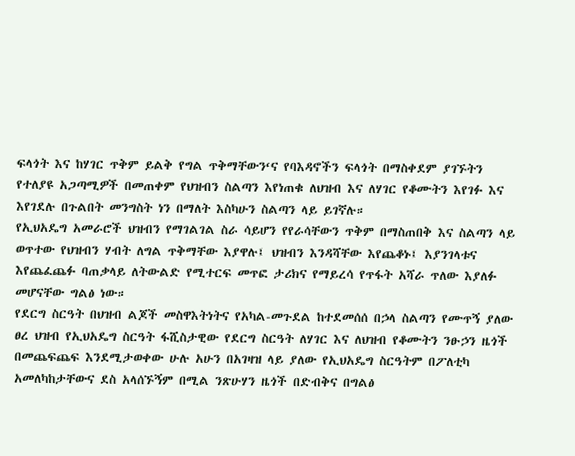ፍላጎት እና ከሃገር ጥቅም ይልቅ የግል ጥቅማቸውን‘ና የባእዳኖችን ፍላጎት በማስቀደም ያገኙትን የተለያዩ አጋጣሚዎች በመጠቀም የህዝብን ስልጣን እየነጠቁ ለህዝብ እና ለሃገር የቆሙትን እየገፉ እና እየገደሉ በጉልበት መንግስት ነን በማለት እስካሁን ስልጣን ላይ ይገኛሉ።
የኢህአዴግ አመራሮች ህዝብን የማገልገል ስራ ሳይሆን የየራሳቸውን ጥቅም በማስጠበቅ እና ስልጣን ላይ ወጥተው የህዝብን ሃብት ለግል ጥቅማቸው እያዋሉ፤ ህዝብን እንዳሻቸው እየጨቆኑ፤ እያንገላቱና እየጨፈጨፉ ባጠቃላይ ለትውልድ የሚተርፍ መጥፎ ታሪክና የማይረሳ የጥፋት አሻራ ጥለው እያለፉ መሆናቸው ግልፅ ነው።
የደርግ ስርዓት በህዝብ ልጆች መስዋእትነትና የአካል-መጉደል ከተደመሰሰ በኃላ ስልጣን የሙጥኝ ያለው ፀረ ህዝብ የኢህአዴግ ስርዓት ፋሺስታዊው የደርግ ስርዓት ለሃገር እና ለህዝብ የቆሙትን ንፁኃን ዜጎች በመጨፍጨፍ እንደሚታወቀው ሁሉ አሁን በአገዛዝ ላይ ያለው የኢህአዴግ ስርዓትም በፖለቲካ አመለካከታቸውና ደስ አላሰኙኝም በሚል ንጽሁሃን ዜጎች በድብቅና በግልፅ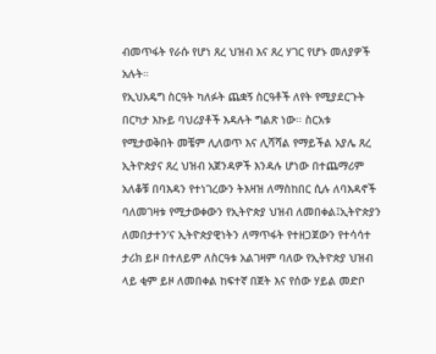ብመጥፋት የራሱ የሆነ ጸረ ህዝብ እና ጸረ ሃገር የሆኑ መለያዎች አሉት።
የኢህአዴግ ስርዓት ካለፉት ጨቋኝ ስርዓቶች ለየት የሚያደርጉት በርካታ እኩይ ባህሪያቶች እዳሉት ግልጽ ነው። ስርአቱ የሚታወቅበት መቼም ሊለወጥ እና ሊሻሻል የማይችል አያሌ ጸረ ኢትዮጵያና ጸረ ህዝብ አጀንዳዎች እንዳሉ ሆነው በተጨማሪም አለቆቹ በባእዳን የተነገረውን ትእዛዝ ለማስከበር ሲሉ ለባእዳኖች ባለመገዛቱ የሚታወቀውን የኢትዮጵያ ህዝብ ለመበቀል፤ኢትዮጵያን ለመበታተን’ና ኢትዮጵያዊነትን ለማጥፋት የተዘጋጀውን የተሳሳተ ታሪክ ይዞ በተለይም ለስርዓቱ አልገዛም ባለው የኢትዮጵያ ህዝብ ላይ ቂም ይዞ ለመበቀል ከፍተኛ በጀት እና የሰው ሃይል መድቦ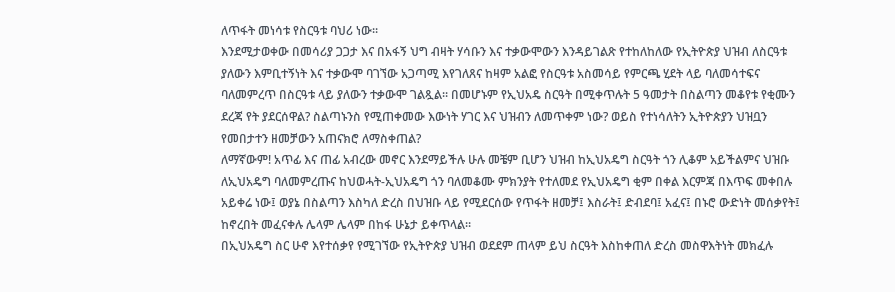ለጥፋት መነሳቱ የስርዓቱ ባህሪ ነው።
እንደሚታወቀው በመሳሪያ ጋጋታ እና በአፋኝ ህግ ብዛት ሃሳቡን እና ተቃውሞውን እንዳይገልጽ የተከለከለው የኢትዮጵያ ህዝብ ለስርዓቱ ያለውን እምቢተኝነት እና ተቃውሞ ባገኘው አጋጣሚ እየገለጸና ከዛም አልፎ የስርዓቱ አስመሳይ የምርጫ ሂደት ላይ ባለመሳተፍና ባለመምረጥ በስርዓቱ ላይ ያለውን ተቃውሞ ገልጿል። በመሆኑም የኢህአዴ ስርዓት በሚቀጥሉት 5 ዓመታት በስልጣን መቆየቱ የቂሙን ደረጃ የት ያደርሰዋል? ስልጣኑንስ የሚጠቀመው እውነት ሃገር እና ህዝብን ለመጥቀም ነው? ወይስ የተነሳለትን ኢትዮጵያን ህዝቧን የመበታተን ዘመቻውን አጠናክሮ ለማስቀጠል?
ለማኛውም! አጥፊ እና ጠፊ አብረው መኖር እንደማይችሉ ሁሉ መቼም ቢሆን ህዝብ ከኢህአዴግ ስርዓት ጎን ሊቆም አይችልምና ህዝቡ ለኢህአዴግ ባለመምረጡና ከህወሓት-ኢህአዴግ ጎን ባለመቆሙ ምክንያት የተለመደ የኢህአዴግ ቂም በቀል እርምጃ በእጥፍ መቀበሉ አይቀሬ ነው፤ ወያኔ በስልጣን እስካለ ድረስ በህዝቡ ላይ የሚደርሰው የጥፋት ዘመቻ፤ እስራት፤ ድብደባ፤ አፈና፤ በኑሮ ውድነት መሰቃየት፤ ከኖረበት መፈናቀሉ ሌላም ሌላም በከፋ ሁኔታ ይቀጥላል።
በኢህአዴግ ስር ሁኖ እየተሰቃየ የሚገኘው የኢትዮጵያ ህዝብ ወደደም ጠላም ይህ ስርዓት እስከቀጠለ ድረስ መስዋእትነት መክፈሉ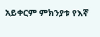አይቀርም ምክንያቱ የእኛ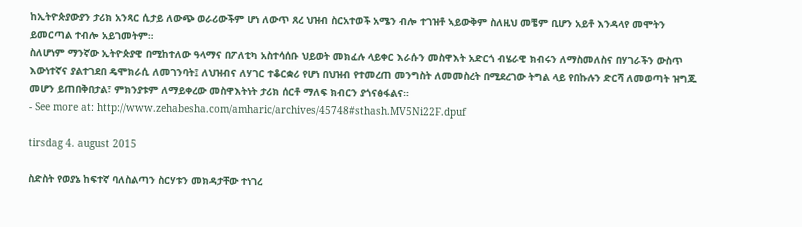ከኢትዮጵያውያን ታሪክ አንጻር ሲታይ ለውጭ ወራሪውችም ሆነ ለውጥ ጸረ ህዝብ ስርአተወች አሜን ብሎ ተገዝቶ ኣይውቅም ስለዚህ መቼም ቢሆን አይቶ እንዳላየ መሞትን ይመርጣል ተብሎ አይገመትም።
ስለሆነም ማንኛው ኢትዮጵያዊ በሚከተለው ዓላማና በፖለቲካ አስተሳሰቡ ህይወት መክፈሉ ላይቀር እራሱን መስዋእት አድርጎ ብሄራዊ ክብሩን ለማስመለስና በሃገራችን ውስጥ እውነተኛና ያልተገደበ ዴሞክራሲ ለመገንባት፤ ለህዝብና ለሃገር ተቆርቋሪ የሆነ በህዝብ የተመረጠ መንግስት ለመመስረት በሚደረገው ትግል ላይ የበኩሉን ድርሻ ለመወጣት ዝግጁ መሆን ይጠበቅበታል፣ ምክንያቱም ለማይቀረው መስዋእትነት ታሪክ ሰርቶ ማለፍ ክብርን ያጎናፅፋልና።
- See more at: http://www.zehabesha.com/amharic/archives/45748#sthash.MV5Ni22F.dpuf

tirsdag 4. august 2015

ስድስት የወያኔ ከፍተኛ ባለስልጣን ስርሃቱን መክዳታቸው ተነገረ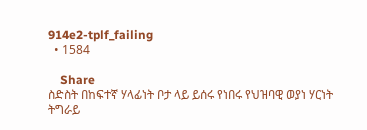914e2-tplf_failing
  • 1584

    Share
ስድስት በከፍተኛ ሃላፊነት ቦታ ላይ ይሰሩ የነበሩ የህዝባዊ ወያነ ሃርነት ትግራይ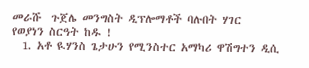መራሹ  ጉጀሌ መንግስት ዲፕሎማቶች ባሉበት ሃገር
የወያነን ስርዓት ከዱ !
  1. አቶ ዪሃንስ ጌታሁን የሚንስተር አማካሪ ዋሽግተን ዲሲ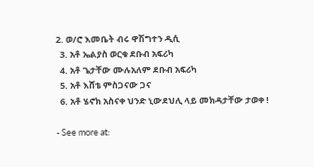2. ወ/ሮ እመቤት ብሩ ዋሽግተን ዲሲ
  3. አቶ ኤልያስ ወርቁ ደቡብ አፍሪካ
  4. አቶ ጌታቸው ሙሉአለም ደቡብ አፍሪካ
  5. አቶ እሸቴ ምስጋናው ጋና
  6. አቶ ሄኖክ አስናቀ ህንድ ኒውደህሊ ላይ መክዳታቸው ታወቀ !

- See more at: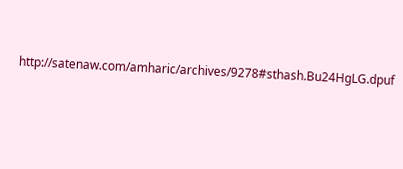http://satenaw.com/amharic/archives/9278#sthash.Bu24HgLG.dpuf